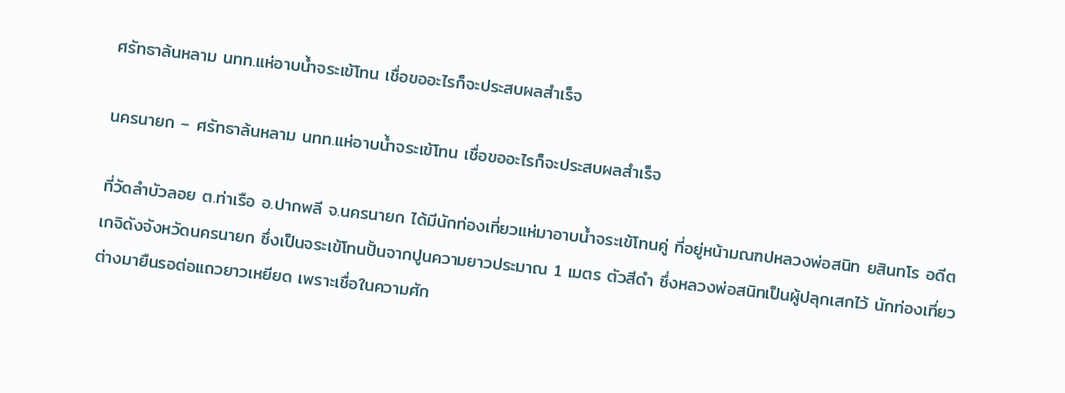ศรัทธาล้นหลาม นทท.แห่อาบน้ำจระเข้โทน เชื่อขออะไรก็จะประสบผลสำเร็จ

นครนายก – ศรัทธาล้นหลาม นทท.แห่อาบน้ำจระเข้โทน เชื่อขออะไรก็จะประสบผลสำเร็จ

ที่วัดลำบัวลอย ต.ท่าเรือ อ.ปากพลี จ.นครนายก ได้มีนักท่องเที่ยวแห่มาอาบน้ำจระเข้โทนคู่ ที่อยู่หน้ามณฑปหลวงพ่อสนิท ยสินทโร อดีตเกจิดังจังหวัดนครนายก ซึ่งเป็นจระเข้โทนปั้นจากปูนความยาวประมาณ 1 เมตร ตัวสีดำ ซึ่งหลวงพ่อสนิทเป็นผู้ปลุกเสกไว้ นักท่องเที่ยวต่างมายืนรอต่อแถวยาวเหยียด เพราะเชื่อในความศัก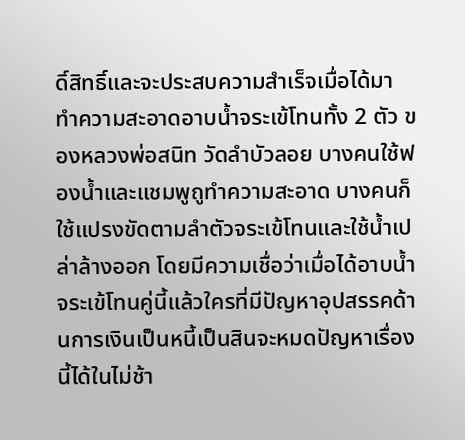ดิ์สิทธิ์และจะประสบความสำเร็จเมื่อได้มาทำความสะอาดอาบน้ำจระเข้โทนทั้ง 2 ตัว ของหลวงพ่อสนิท วัดลำบัวลอย บางคนใช้ฟองน้ำและแชมพูถูทำความสะอาด บางคนก็ใช้แปรงขัดตามลำตัวจระเข้โทนและใช้น้ำเปล่าล้างออก โดยมีความเชื่อว่าเมื่อได้อาบน้ำจระเข้โทนคู่นี้แล้วใครที่มีปัญหาอุปสรรคด้านการเงินเป็นหนี้เป็นสินจะหมดปัญหาเรื่องนี้ได้ในไม่ช้า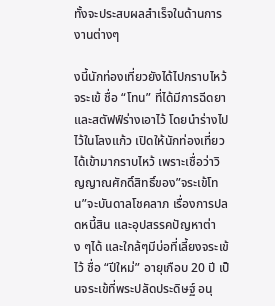ทั้งจะประสบผลสำเร็จในด้านการงานต่างๆ

งนี้นักท่องเที่ยวยังได้ไปกราบไหว้จระเข้ ชื่อ “โทน” ที่ได้มีการฉีดยาและสตัฟฟ์ร่างเอาไว้ โดยนำร่างไปไว้ในโลงแก้ว เปิดให้นักท่องเที่ยวได้เข้ามากราบไหว้ เพราะเชื่อว่าวิญญาณศักดิ์สิทธิ์ของ”จระเข้โทน”จะบันดาลโชคลาภ เรื่องการปลดหนี้สิน และอุปสรรคปัญหาต่าง ๆได้ และใกล้ๆมีบ่อที่เลี้ยงจระเข้ไว้ ชื่อ “ปีใหม่” อายุเกือบ 20 ปี เป็นจระเข้ที่พระปลัดประดิษฐ์ อนุ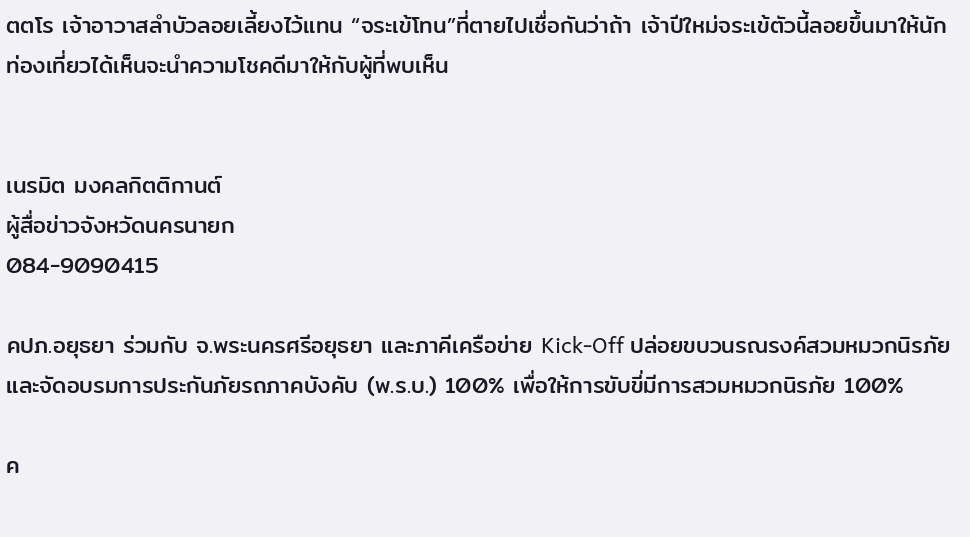ตตโร เจ้าอาวาสลำบัวลอยเลี้ยงไว้แทน “จระเข้โทน”ที่ตายไปเชื่อกันว่าถ้า เจ้าปีใหม่จระเข้ตัวนี้ลอยขึ้นมาให้นักท่องเที่ยวได้เห็นจะนำความโชคดีมาให้กับผู้ที่พบเห็น


เนรมิต มงคลกิตติกานต์
ผู้สื่อข่าวจังหวัดนครนายก
084-9090415

คปภ.อยุธยา ร่วมกับ จ.พระนครศรีอยุธยา และภาคีเครือข่าย Kick-Off ปล่อยขบวนรณรงค์สวมหมวกนิรภัยและจัดอบรมการประกันภัยรถภาคบังคับ (พ.ร.บ.) 100% เพื่อให้การขับขี่มีการสวมหมวกนิรภัย 100%

ค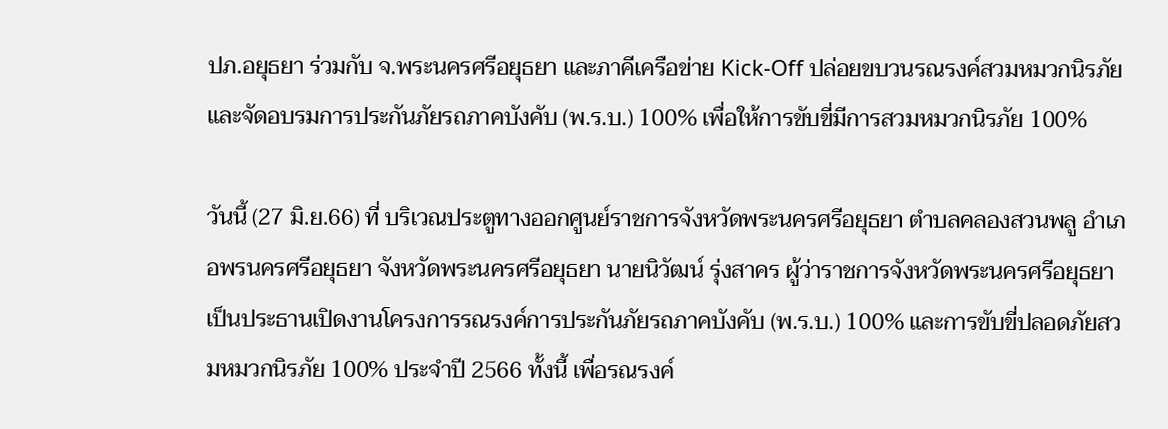ปภ.อยุธยา ร่วมกับ จ.พระนครศรีอยุธยา และภาคีเครือข่าย Kick-Off ปล่อยขบวนรณรงค์สวมหมวกนิรภัยและจัดอบรมการประกันภัยรถภาคบังคับ (พ.ร.บ.) 100% เพื่อให้การขับขี่มีการสวมหมวกนิรภัย 100%

วันนี้ (27 มิ.ย.66) ที่ บริเวณประตูทางออกศูนย์ราชการจังหวัดพระนครศรีอยุธยา ตำบลคลองสวนพลู อำเภอพรนครศรีอยุธยา จังหวัดพระนครศรีอยุธยา นายนิวัฒน์ รุ่งสาคร ผู้ว่าราชการจังหวัดพระนครศรีอยุธยา เป็นประธานเปิดงานโครงการรณรงค์การประกันภัยรถภาคบังคับ (พ.ร.บ.) 100% และการขับขี่ปลอดภัยสวมหมวกนิรภัย 100% ประจำปี 2566 ทั้งนี้ เพื่อรณรงค์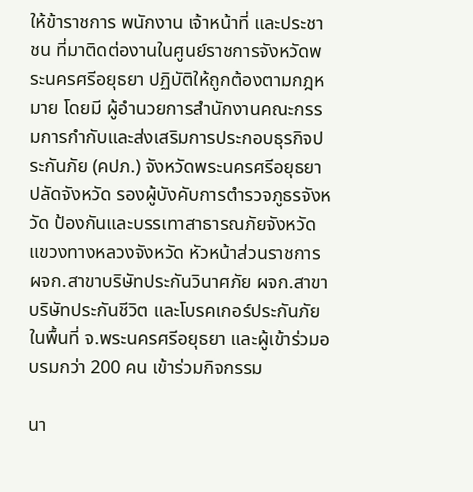ให้ข้าราชการ พนักงาน เจ้าหน้าที่ และประชาชน ที่มาติดต่องานในศูนย์ราชการจังหวัดพระนครศรีอยุธยา ปฏิบัติให้ถูกต้องตามกฎหมาย โดยมี ผู้อำนวยการสำนักงานคณะกรรมการกำกับและส่งเสริมการประกอบธุรกิจประกันภัย (คปภ.) จังหวัดพระนครศรีอยุธยา ปลัดจังหวัด รองผู้บังคับการตำรวจภูธรจังหวัด ป้องกันและบรรเทาสาธารณภัยจังหวัด แขวงทางหลวงจังหวัด หัวหน้าส่วนราชการ ผจก.สาขาบริษัทประกันวินาศภัย ผจก.สาขาบริษัทประกันชีวิต และโบรคเกอร์ประกันภัยในพื้นที่ จ.พระนครศรีอยุธยา และผู้เข้าร่วมอบรมกว่า 200 คน เข้าร่วมกิจกรรม

นา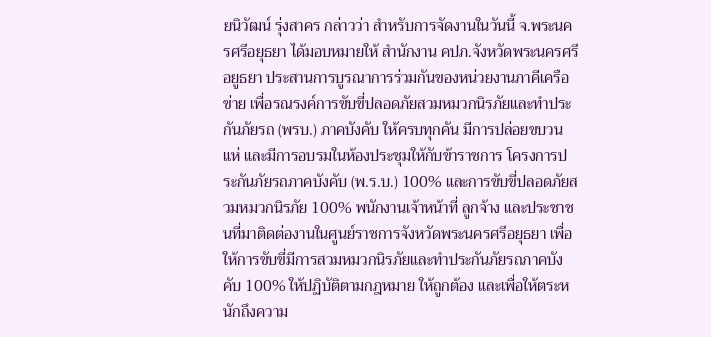ยนิวัฒน์ รุ่งสาคร กล่าวว่า สำหรับการจัดงานในวันนี้ จ.พระนครศรีอยุธยา ได้มอบหมายให้ สำนักงาน คปภ.จังหวัดพระนครศรีอยูธยา ประสานการบูรณาการร่วมกันของหน่วยงานภาคีเครือข่าย เพื่อรณรงค์การขับขี่ปลอดภัยสวมหมวกนิรภัยและทำประกันภัยรถ (พรบ.) ภาคบังคับ ให้ครบทุกคัน มีการปล่อยขบวนแห่ และมีการอบรมในห้องประชุมให้กับข้าราชการ โครงการประกันภัยรถภาคบังคับ (พ.ร.บ.) 100% และการขับขี่ปลอดภัยสวมหมวกนิรภัย 100% พนักงานเจ้าหน้าที่ ลูกจ้าง และประชาชนที่มาติดต่องานในศูนย์ราชการจังหวัดพระนครศรีอยุธยา เพื่อให้การขับขี่มีการสวมหมวกนิรภัยและทำประกันภัยรถภาคบังคับ 100% ให้ปฏิบัติตามกฎหมาย ให้ถูกต้อง และเพื่อให้ตระหนักถึงความ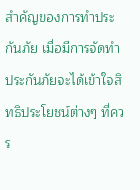สำคัญของการทำประกันภัย เมื่อมีการจัดทำประกันภัยจะได้เข้าใจสิทธิประโยชน์ต่างๆ ที่ควร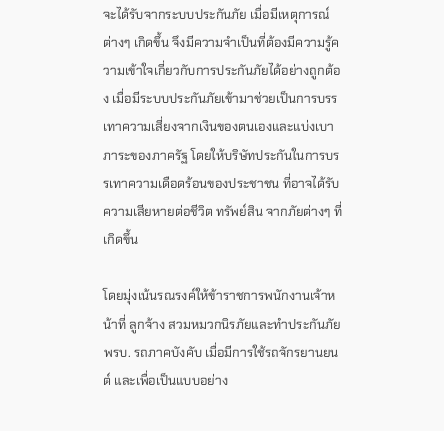จะได้รับจากระบบประกันภัย เมื่อมีเหตุการณ์ต่างๆ เกิดขึ้น จึงมีความจำเป็นที่ต้องมีความรู้ความเข้าใจเกี่ยวกับการประกันภัยได้อย่างถูกต้อง เมื่อมีระบบประกันภัยเข้ามาช่วยเป็นการบรรเทาความเสี่ยงจากเงินของตนเองและแบ่งเบาภาระของภาครัฐ โดยให้บริษัทประกันในการบรรเทาความเดือดร้อนของประชาชน ที่อาจได้รับความเสียหายต่อชีวิต ทรัพย์สิน จากภัยต่างๆ ที่เกิดขึ้น

โดยมุ่งเน้นรณรงค์ให้ข้าราชการพนักงานเจ้าหน้าที่ ลูกจ้าง สวมหมวกนิรภัยและทำประกันภัย พรบ. รถภาคบังคับ เมื่อมีการใช้รถจักรยานยนต์ และเพื่อเป็นแบบอย่าง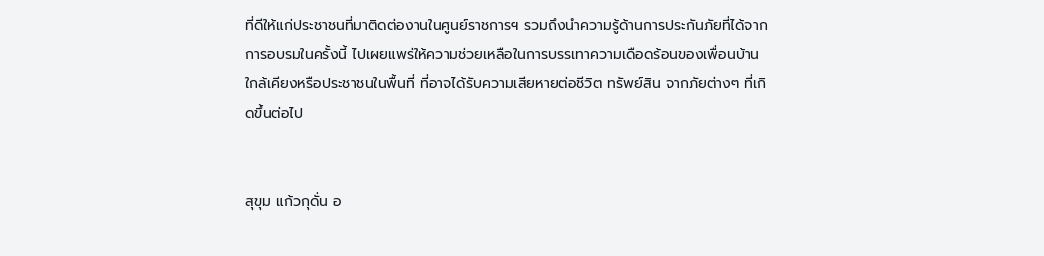ที่ดีให้แก่ประชาชนที่มาติดต่องานในศูนย์ราชการฯ รวมถึงนำความรู้ด้านการประกันภัยที่ได้จากการอบรมในครั้งนี้ ไปเผยแพร่ให้ความช่วยเหลือในการบรรเทาความเดือดร้อนของเพื่อนบ้านใกล้เคียงหรือประชาชนในพื้นที่ ที่อาจได้รับความเสียหายต่อชีวิต ทรัพย์สิน จากภัยต่างๆ ที่เกิดขึ้นต่อไป


สุขุม แก้วกุดั่น อ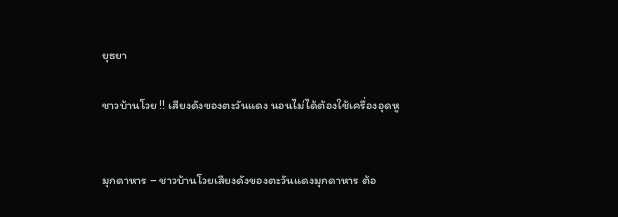ยุธยา

ชาวบ้านโวย !! เสียงดังของตะวันแดง นอนไม่ได้ต้องใช้เครื่องอุดหู


มุกดาหาร – ชาวบ้านโวยเสียงดังของตะวันแดงมุกดาหาร ต้อ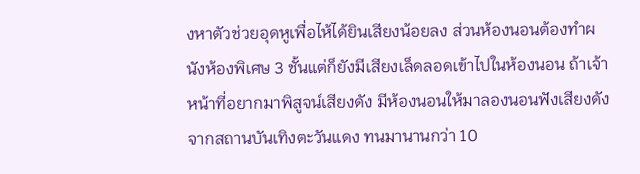งหาตัวช่วยอุดหูเพื่อไห้ได้ยินเสียงน้อยลง ส่วนห้องนอนต้องทำผนังห้องพิเศษ 3 ชั้นแต่ก็ยังมีเสียงเล็ดลอดเข้าไปในห้องนอน ถ้าเจ้าหน้าที่อยากมาพิสูจน์เสียงดัง มีห้องนอนให้มาลองนอนฟังเสียงดังจากสถานบันเทิงตะวันแดง ทนมานานกว่า 10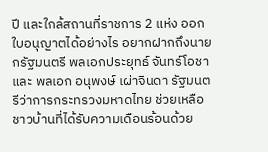ปี และใกล้สถานที่ราชการ 2 แห่ง ออกใบอนุญาตได้อย่างไร อยากฝากถึงนายกรัฐมนตรี พลเอกประยุทธ์ จันทร์โอชา และ พลเอก อนุพงษ์ เผ่าจินดา รัฐมนตรีว่าการกระทรวงมหาดไทย ช่วยเหลือชาวบ้านที่ได้รับความเดือนร้อนด้วย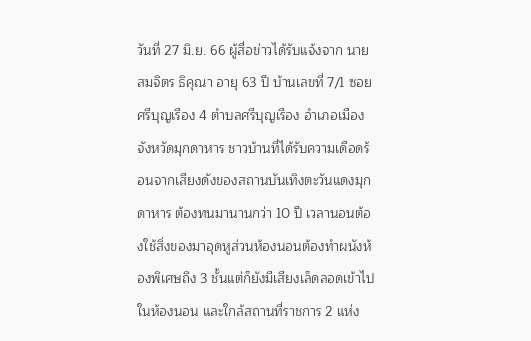วันที่ 27 มิ.ย. 66 ผู้สื่อข่าวได้รับแจ้งจาก นาย สมจิตร ธิคุณา อายุ 63 ปี บ้านเลขที่ 7/1 ซอยศรีบุญเรือง 4 ตำบลศรีบุญเรือง อำเภอเมือง จังหวัดมุกดาหาร ชาวบ้านที่ได้รับความเดือดร้อนจากเสียงดังของสถานบันเทิงตะวันแดงมุกดาหาร ต้องทนมานานกว่า 10 ปี เวลานอนต้องใช้สิ่งของมาอุดหูส่วนห้องนอนต้องทำผนังห้องพิเศษถึง 3 ชั้นแต่ก็ยังมีเสียงเล็ดลอดเข้าไปในห้องนอน และใกล้สถานที่ราชการ 2 แห่ง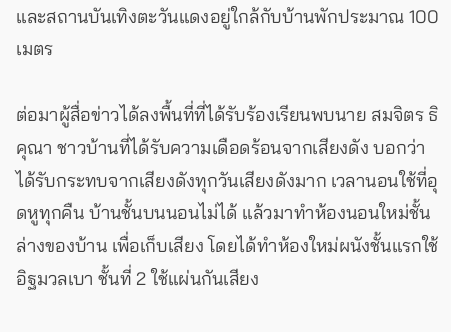และสถานบันเทิงตะวันแดงอยู่ใกล้กับบ้านพักประมาณ 100 เมตร

ต่อมาผู้สื่อข่าวได้ลงพื้นที่ที่ได้รับร้องเรียนพบนาย สมจิตร ธิคุณา ชาวบ้านที่ได้รับความเดือดร้อนจากเสียงดัง บอกว่า ได้รับกระทบจากเสียงดังทุกวันเสียงดังมาก เวลานอนใช้ที่อุดหูทุกคืน บ้านชั้นบนนอนไม่ได้ แล้วมาทำห้องนอนใหม่ชั้นล่างของบ้าน เพื่อเก็บเสียง โดยได้ทำห้องใหม่ผนังชั้นแรกใช้อิฐมวลเบา ชั้นที่ 2 ใช้แผ่นกันเสียง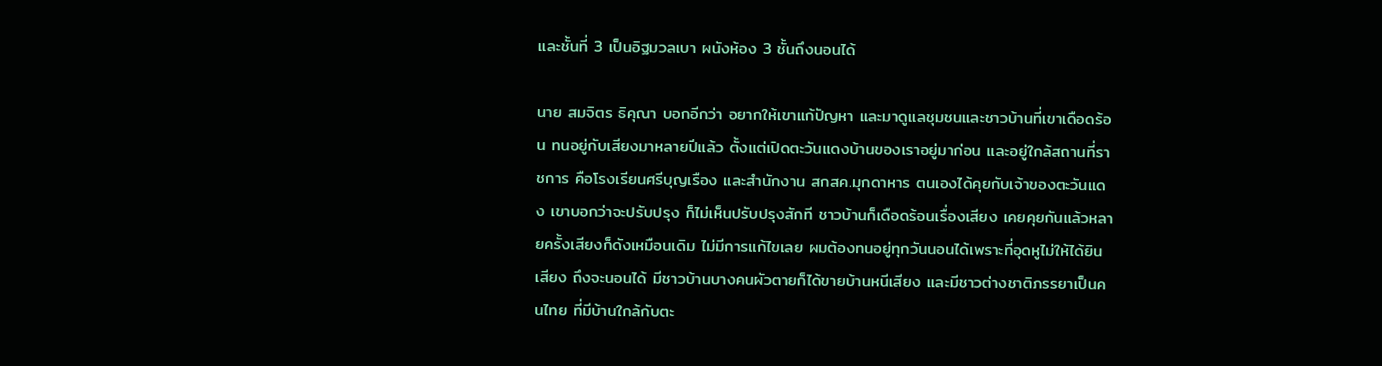และชั้นที่ 3 เป็นอิฐมวลเบา ผนังห้อง 3 ชั้นถึงนอนได้

นาย สมจิตร ธิคุณา บอกอีกว่า อยากให้เขาแก้ปัญหา และมาดูแลชุมชนและชาวบ้านที่เขาเดือดร้อน ทนอยู่กับเสียงมาหลายปีแล้ว ตั้งแต่เปิดตะวันแดงบ้านของเราอยู่มาก่อน และอยู่ใกล้สถานที่ราชการ คือโรงเรียนศรีบุญเรือง และสำนักงาน สกสค.มุกดาหาร ตนเองได้คุยกับเจ้าของตะวันแดง เขาบอกว่าจะปรับปรุง ก็ไม่เห็นปรับปรุงสักที ชาวบ้านก็เดือดร้อนเรื่องเสียง เคยคุยกันแล้วหลายครั้งเสียงก็ดังเหมือนเดิม ไม่มีการแก้ไขเลย ผมต้องทนอยู่ทุกวันนอนได้เพราะที่อุดหูไม่ให้ได้ยินเสียง ถึงจะนอนได้ มีชาวบ้านบางคนผัวตายก็ได้ขายบ้านหนีเสียง และมีชาวต่างชาติภรรยาเป็นคนไทย ที่มีบ้านใกล้กับตะ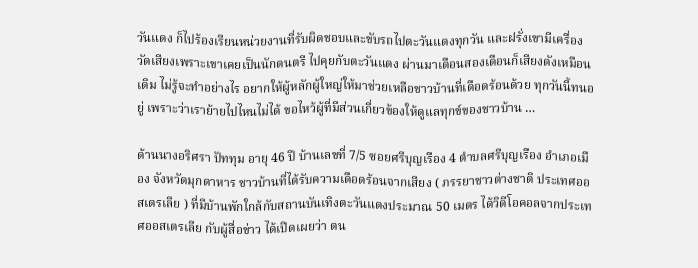วันแดง ก็ไปร้องเรียนหน่วยงานที่รับผิดชอบและขับรถไปตะวันแดงทุกวัน และฝรั่งเขามีเครื่องวัดเสียงเพราะเขาเคยเป็นนักดนตรี ไปคุยกับตะวันแดง ผ่านมาเดือนสองเดือนก็เสียงดังเหมือนเดิม ไม่รู้จะทำอย่างไร อยากให้ผู้หลักผู้ใหญ่ให้มาช่วยเหลือชาวบ้านที่เดือดร้อนด้วย ทุกวันนี้ทนอยู่ เพราะว่าเราย้ายไปไหนไม่ได้ ขอไหว้ผู้ที่มีส่วนเกี่ยวข้องให้ดูแลทุกข์ของชาวบ้าน …

ด้านนางอริศรา ปัททุม อายุ 46 ปี บ้านเลขที่ 7/5 ซอยศรีบุญเรือง 4 ตำบลศรีบุญเรือง อำเภอเมือง จังหวัดมุกดาหาร ชาวบ้านที่ได้รับความเดือดร้อนจากเสียง ( ภรรยาชาวต่างชาติ ประเทศออสเตรเลีย ) ที่มีบ้านพักใกล้กับสถานบันเทิงตะวันแดงประมาณ 50 เมตร ได้วิดีโอคอลจากประเทศออสเตรเลีย กับผู้สื่อข่าว ได้เปิดเผยว่า ตน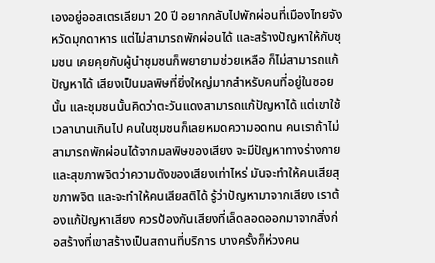เองอยู่ออสเตรเลียมา 20 ปี อยากกลับไปพักผ่อนที่เมืองไทยจังหวัดมุกดาหาร แต่ไม่สามารถพักผ่อนได้ และสร้างปัญหาให้กับชุมชน เคยคุยกับผู้นำชุมชนก็พยายามช่วยเหลือ ก็ไม่สามารถแก้ปัญหาได้ เสียงเป็นมลพิษที่ยิ่งใหญ่มากสำหรับคนที่อยู่ในซอยนั้น และชุมชนนั้นคิดว่าตะวันแดงสามารถแก้ปัญหาได้ แต่เขาใช้เวลานานเกินไป คนในชุมชนก็เลยหมดความอดทน คนเราถ้าไม่สามารถพักผ่อนได้จากมลพิษของเสียง จะมีปัญหาทางร่างกายและสุขภาพจิตว่าความดังของเสียงเท่าไหร่ มันจะทำให้คนเสียสุขภาพจิต และจะทำให้คนเสียสติได้ รู้ว่าปัญหามาจากเสียง เราต้องแก้ปัญหาเสียง ควรป้องกันเสียงที่เล็ดลอดออกมาจากสิ่งก่อสร้างที่เขาสร้างเป็นสถานที่บริการ บางครั้งก็ห่วงคน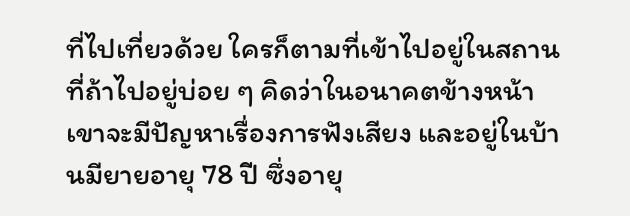ที่ไปเที่ยวด้วย ใครก็ตามที่เข้าไปอยู่ในสถานที่ถ้าไปอยู่บ่อย ๆ คิดว่าในอนาคตข้างหน้า เขาจะมีปัญหาเรื่องการฟังเสียง และอยู่ในบ้านมียายอายุ 78 ปี ซึ่งอายุ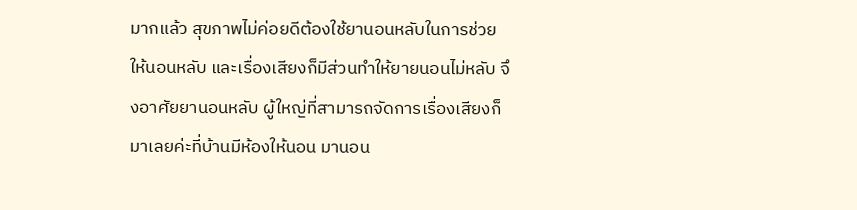มากแล้ว สุขภาพไม่ค่อยดีต้องใช้ยานอนหลับในการช่วยให้นอนหลับ และเรื่องเสียงก็มีส่วนทำให้ยายนอนไม่หลับ จึงอาศัยยานอนหลับ ผู้ใหญ่ที่สามารถจัดการเรื่องเสียงก็มาเลยค่ะที่บ้านมีห้องให้นอน มานอน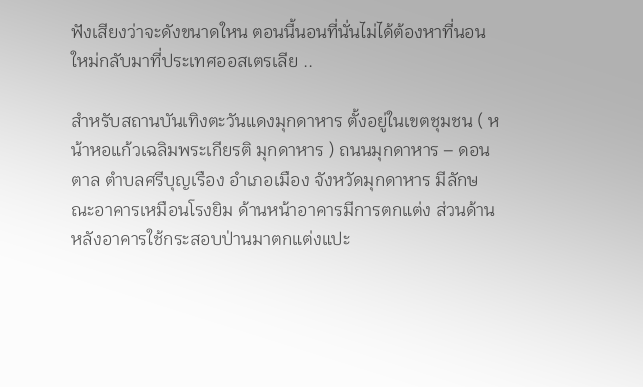ฟังเสียงว่าจะดังขนาดใหน ตอนนี้นอนที่นั่นไม่ได้ต้องหาที่นอนใหม่กลับมาที่ประเทศออสเตรเลีย ..

สำหรับสถานบันเทิงตะวันแดงมุกดาหาร ตั้งอยู่ในเขตชุมชน ( หน้าหอแก้วเฉลิมพระเกียรติ มุกดาหาร ) ถนนมุกดาหาร – ดอนตาล ตำบลศรีบุญเรือง อำเภอเมือง จังหวัดมุกดาหาร มีลักษณะอาคารเหมือนโรงยิม ด้านหน้าอาคารมีการตกแต่ง ส่วนด้านหลังอาคารใช้กระสอบป่านมาตกแต่งแปะ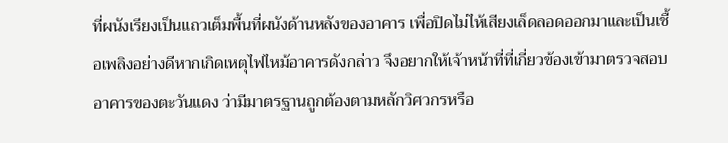ที่ผนังเรียงเป็นแถวเต็มพื้นที่ผนังด้านหลังของอาคาร เพื่อปิดไม่ไห้เสียงเล็ดลอดออกมาและเป็นเชื้อเพลิงอย่างดีหากเกิดเหตุไฟไหม้อาคารดังกล่าว จึงอยากให้เจ้าหน้าที่ที่เกี่ยวข้องเข้ามาตรวจสอบอาคารของตะวันแดง ว่ามีมาตรฐานถูกต้องตามหลักวิศวกรหรือ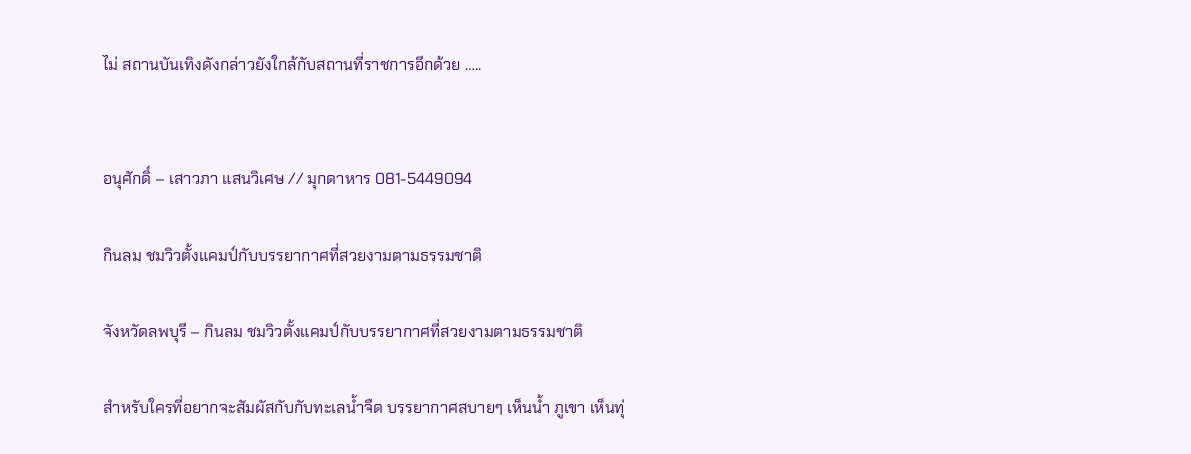ไม่ สถานบันเทิงดังกล่าวยังใกล้กับสถานที่ราชการอีกด้วย …..


อนุศักดิ์ – เสาวภา แสนวิเศษ // มุกดาหาร 081-5449094

กินลม ชมวิวตั้งแคมป์กับบรรยากาศที่สวยงามตามธรรมชาติ

จังหวัดลพบุรี – กินลม ชมวิวตั้งแคมป์กับบรรยากาศที่สวยงามตามธรรมชาติ

สำหรับใครที่อยากจะสัมผัสกับกับทะเลน้ำจืด บรรยากาศสบายๆ เห็นน้ำ ภูเขา เห็นทุ่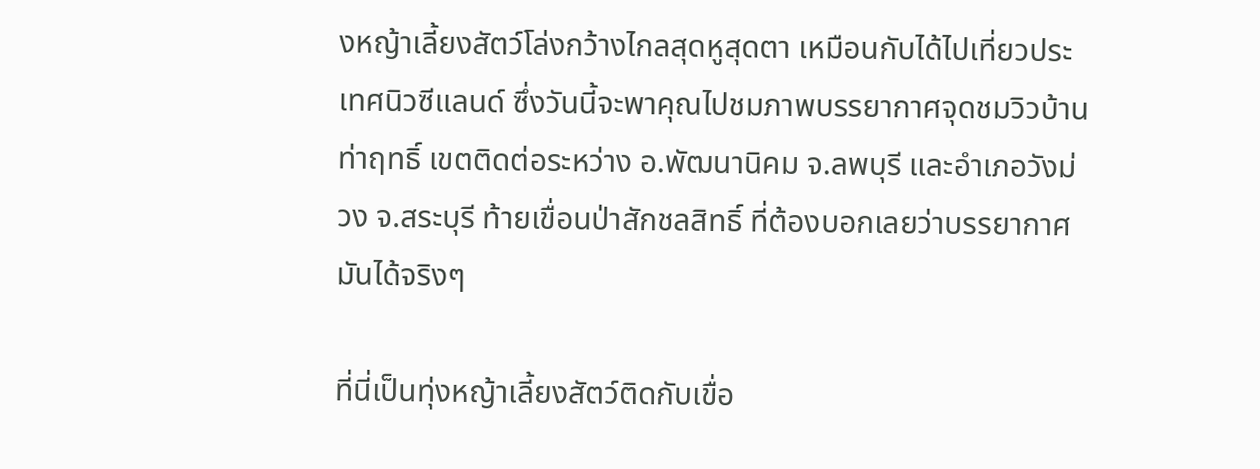งหญ้าเลี้ยงสัตว์โล่งกว้างไกลสุดหูสุดตา เหมือนกับได้ไปเที่ยวประเทศนิวซีแลนด์ ซึ่งวันนี้จะพาคุณไปชมภาพบรรยากาศจุดชมวิวบ้านท่าฤทธิ์ เขตติดต่อระหว่าง อ.พัฒนานิคม จ.ลพบุรี และอำเภอวังม่วง จ.สระบุรี ท้ายเขื่อนป่าสักชลสิทธิ์ ที่ต้องบอกเลยว่าบรรยากาศมันได้จริงๆ

ที่นี่เป็นทุ่งหญ้าเลี้ยงสัตว์ติดกับเขื่อ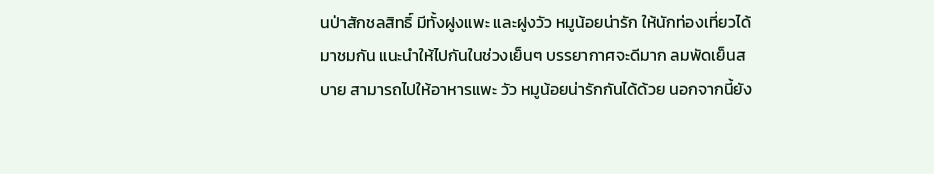นป่าสักชลสิทธิ์ มีทั้งฝูงแพะ และฝูงวัว หมูน้อยน่ารัก ให้นักท่องเที่ยวได้มาชมกัน แนะนำให้ไปกันในช่วงเย็นๆ บรรยากาศจะดีมาก ลมพัดเย็นสบาย สามารถไปให้อาหารแพะ วัว หมูน้อยน่ารักกันได้ด้วย นอกจากนี้ยัง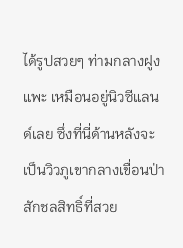ได้รูปสวยๆ ท่ามกลางฝูงแพะ เหมือนอยู่นิวซีแลนด์เลย ซึ่งที่นี่ด้านหลังจะเป็นวิวภูเขากลางเขื่อนป่าสักชลสิทธิ์ที่สวย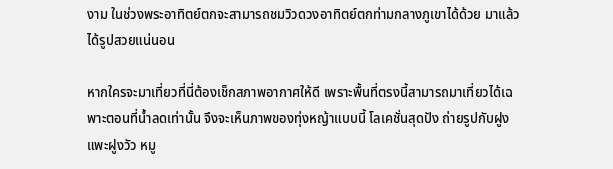งาม ในช่วงพระอาทิตย์ตกจะสามารถชมวิวดวงอาทิตย์ตกท่ามกลางภูเขาได้ด้วย มาแล้วได้รูปสวยแน่นอน

หากใครจะมาเที่ยวที่นี่ต้องเช็กสภาพอากาศให้ดี เพราะพื้นที่ตรงนี้สามารถมาเที่ยวได้เฉพาะตอนที่น้ำลดเท่านั้น จึงจะเห็นภาพของทุ่งหญ้าแบบนี้ โลเคชั่นสุดปัง ถ่ายรูปกับฝูงแพะฝูงวัว หมู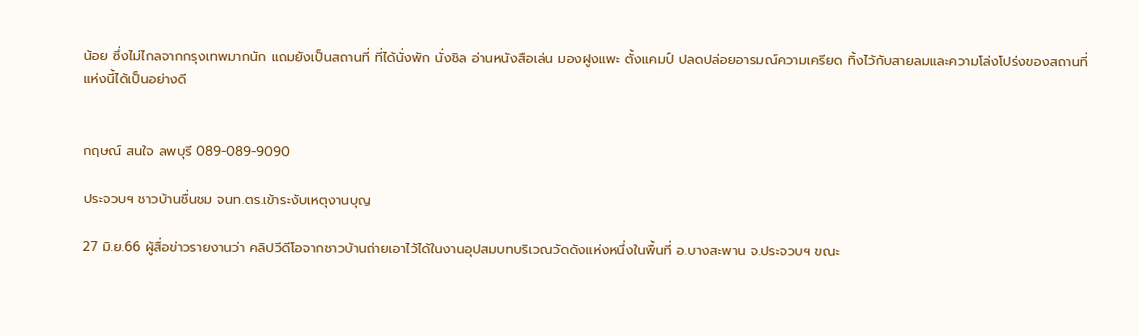น้อย ซึ่งไม่ไกลจากกรุงเทพมากนัก แถมยังเป็นสถานที่ ที่ได้นั่งพัก นั่งชิล อ่านหนังสือเล่น มองฝูงแพะ ตั้งแคมป์ ปลดปล่อยอารมณ์ความเครียด ทิ้งไว้กับสายลมและความโล่งโปร่งของสถานที่แห่งนี้ได้เป็นอย่างดี


กฤษณ์ สนใจ ลพบุรี 089-089-9090

ประจวบฯ ชาวบ้านชื่นชม จนท.ตร.เข้าระงับเหตุงานบุญ

27 มิ.ย.66 ผู้สื่อข่าวรายงานว่า คลิปวีดีโอจากชาวบ้านถ่ายเอาไว้ได้ในงานอุปสมบทบริเวณวัดดังแห่งหนึ่งในพื้นที่ อ.บางสะพาน จ.ประจวบฯ ขณะ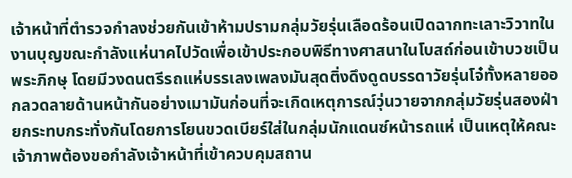เจ้าหน้าที่ตำรวจกำลงช่วยกันเข้าห้ามปรามกลุ่มวัยรุ่นเลือดร้อนเปิดฉากทะเลาะวิวาทในงานบุญขณะกำลังแห่นาคไปวัดเพื่อเข้าประกอบพิธีทางศาสนาในโบสถ์ก่อนเข้าบวชเป็นพระภิกษุ โดยมีวงดนตรีรถแห่บรรเลงเพลงมันสุดติ่งดึงดูดบรรดาวัยรุ่นโจ๋ทั้งหลายออกลวดลายด้านหน้ากันอย่างเมามันก่อนที่จะเกิดเหตุการณ์วุ่นวายจากกลุ่มวัยรุ่นสองฝ่ายกระทบกระทั่งกันโดยการโยนขวดเบียร์ใส่ในกลุ่มนักแดนซ์หน้ารถแห่ เป็นเหตุให้คณะเจ้าภาพต้องขอกำลังเจ้าหน้าที่เข้าควบคุมสถาน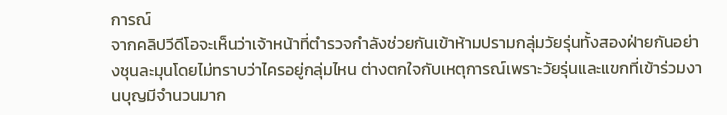การณ์
จากคลิปวีดีโอจะเห็นว่าเจ้าหน้าที่ตำรวจกำลังช่วยกันเข้าห้ามปรามกลุ่มวัยรุ่นทั้งสองฝ่ายกันอย่างชุนละมุนโดยไม่ทราบว่าไครอยู่กลุ่มไหน ต่างตกใจกับเหตุการณ์เพราะวัยรุ่นและแขกที่เข้าร่วมงานบุญมีจำนวนมาก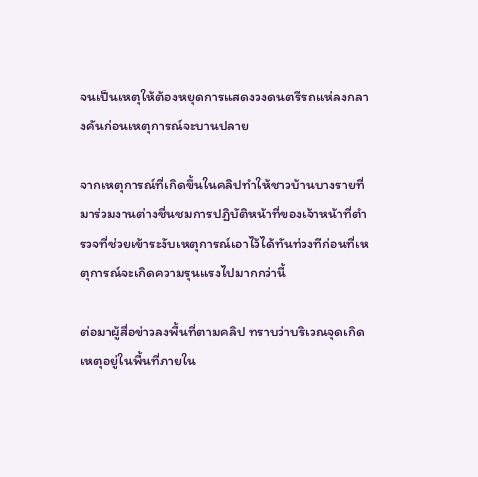จนเป็นเหตุให้ต้องหยุดการแสดงวงดนตรีรถแห่ลงกลางคันก่อนเหตุการณ์จะบานปลาย

จากเหตุการณ์ที่เกิดขึ้นในคลิปทำให้ชาวบ้านบางรายที่มาร่วมงานต่างชื่นชมการปฏิบัติหน้าที่ของเจ้าหน้าที่ตำรวจที่ช่วยเข้าระงับเหตุการณ์เอาไว้ได้ทันท่วงทีก่อนที่เหตุการณ์จะเกิดความรุนแรงไปมากกว่านี้

ต่อมาผู้สื่อข่าวลงพื้นที่ตามคลิป ทราบว่าบริเวณจุดเกิดเหตุอยู่ในพื้นที่ภายใน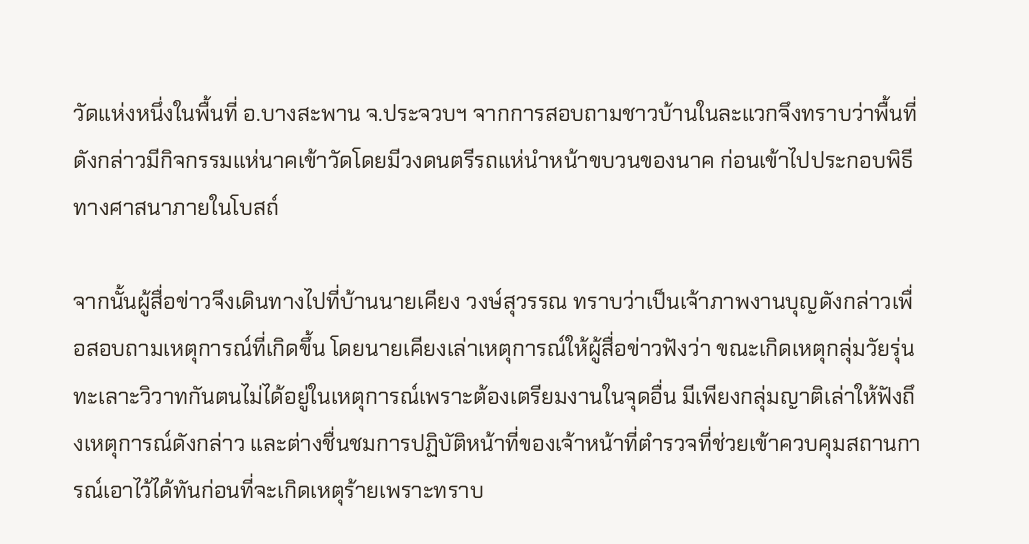วัดแห่งหนึ่งในพื้นที่ อ.บางสะพาน จ.ประจวบฯ จากการสอบถามชาวบ้านในละแวกจึงทราบว่าพื้นที่ดังกล่าวมีกิจกรรมแห่นาคเข้าวัดโดยมีวงดนตรีรถแห่นำหน้าขบวนของนาค ก่อนเข้าไปประกอบพิธีทางศาสนาภายในโบสถ์

จากนั้นผู้สื่อข่าวจึงเดินทางไปที่บ้านนายเคียง วงษ์สุวรรณ ทราบว่าเป็นเจ้าภาพงานบุญดังกล่าวเพื่อสอบถามเหตุการณ์ที่เกิดขึ้น โดยนายเคียงเล่าเหตุการณ์ให้ผู้สื่อข่าวฟังว่า ขณะเกิดเหตุกลุ่มวัยรุ่นทะเลาะวิวาทกันตนไม่ได้อยู่ในเหตุการณ์เพราะต้องเตรียมงานในจุดอื่น มีเพียงกลุ่มญาติเล่าให้ฟังถึงเหตุการณ์ดังกล่าว และต่างชื่นชมการปฏิบัติหน้าที่ของเจ้าหน้าที่ตำรวจที่ช่วยเข้าควบคุมสถานการณ์เอาไว้ได้ทันก่อนที่จะเกิดเหตุร้ายเพราะทราบ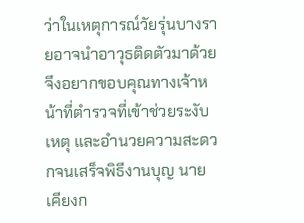ว่าในเหตุการณ์วัยรุ่นบางรายอาจนำอาวุธติดตัวมาด้วย จึงอยากขอบคุณทางเจ้าหน้าที่ตำรวจที่เข้าช่วยระงับเหตุ และอำนวยความสะดวกจนเสร็จพิธีงานบุญ นายเคียงก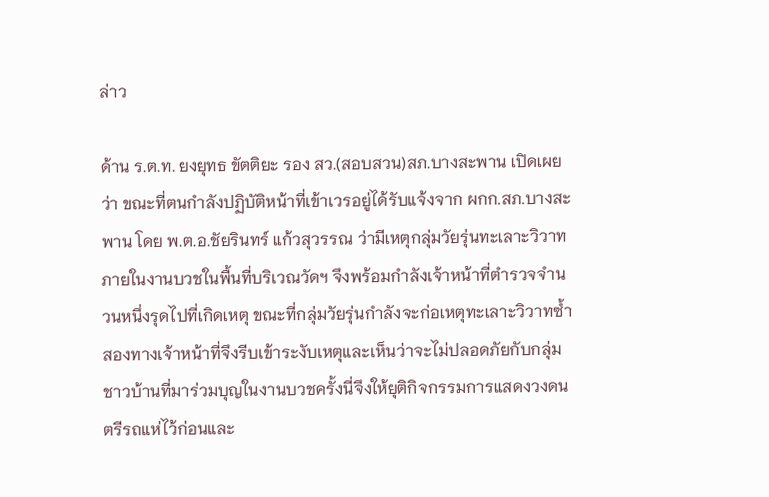ล่าว

ด้าน ร.ต.ท. ยงยุทธ ขัตติยะ รอง สว.(สอบสวน)สภ.บางสะพาน เปิดเผยว่า ขณะที่ตนกำลังปฏิบัติหน้าที่เข้าเวรอยู่ได้รับแจ้งจาก ผกก.สภ.บางสะพาน โดย พ.ต.อ.ชัยรินทร์ แก้วสุวรรณ ว่ามีเหตุกลุ่มวัยรุ่นทะเลาะวิวาทภายในงานบวชในพื้นที่บริเวณวัดฯ จึงพร้อมกำลังเจ้าหน้าที่ตำรวจจำนวนหนึ่งรุดไปที่เกิดเหตุ ขณะที่กลุ่มวัยรุ่นกำลังจะก่อเหตุทะเลาะวิวาทซ้ำสองทางเจ้าหน้าที่จึงรีบเข้าระงับเหตุและเห็นว่าจะไม่ปลอดภัยกับกลุ่มชาวบ้านที่มาร่วมบุญในงานบวชครั้งนี่จึงให้ยุติกิจกรรมการแสดงวงดนตรีรถแห่ไว้ก่อนและ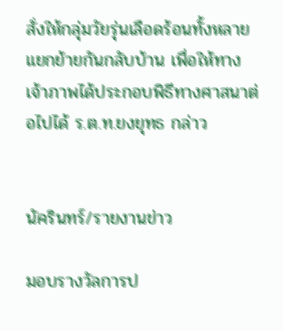สั่งให้กลุ่มวัยรุ่นเลือดร้อนทั้งหลายแยกย้ายกันกลับบ้าน เพื่อให้ทางเจ้าภาพได้ประกอบพิธีทางศาสนาต่อไปได้ ร.ต.ท.ยงยุทธ กล่าว


นัครินทร์/รายงานข่าว

มอบรางวัลการป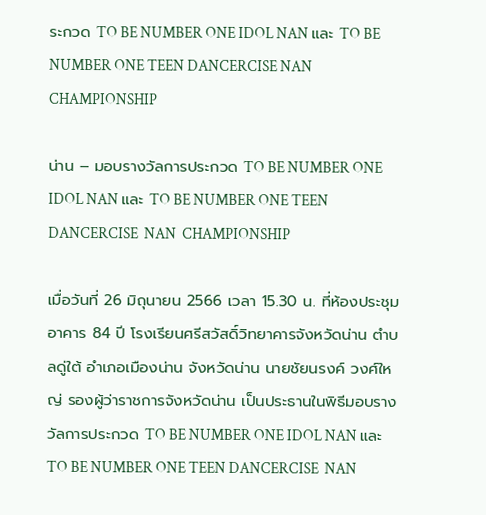ระกวด TO BE NUMBER ONE IDOL NAN และ TO BE NUMBER ONE TEEN DANCERCISE NAN CHAMPIONSHIP

น่าน – มอบรางวัลการประกวด TO BE NUMBER ONE IDOL NAN และ TO BE NUMBER ONE TEEN DANCERCISE  NAN  CHAMPIONSHIP

เมื่อวันที่ 26 มิถุนายน 2566 เวลา 15.30 น. ที่ห้องประชุมอาคาร 84 ปี โรงเรียนศรีสวัสดิ์วิทยาคารจังหวัดน่าน ตำบลดู่ใต้ อำเภอเมืองน่าน จังหวัดน่าน นายชัยนรงค์ วงศ์ใหญ่ รองผู้ว่าราชการจังหวัดน่าน เป็นประธานในพิธีมอบรางวัลการประกวด TO BE NUMBER ONE IDOL NAN และ TO BE NUMBER ONE TEEN DANCERCISE  NAN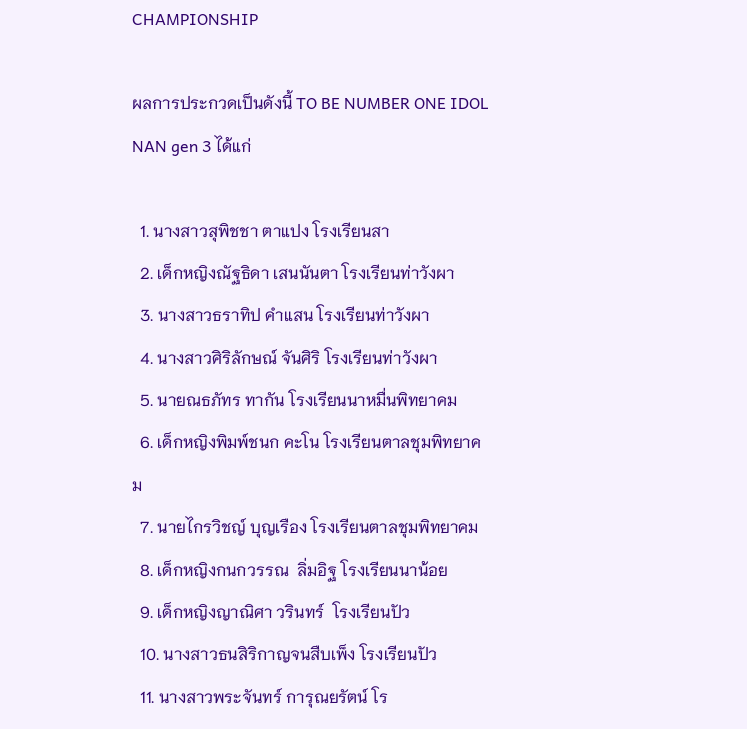CHAMPIONSHIP

ผลการประกวดเป็นดังนี้ TO BE NUMBER ONE IDOL NAN gen 3 ได้แก่

  1. นางสาวสุพิชชา ตาแปง โรงเรียนสา
  2. เด็กหญิงณัฐธิดา เสนนันตา โรงเรียนท่าวังผา
  3. นางสาวธราทิป คำแสน โรงเรียนท่าวังผา
  4. นางสาวศิริลักษณ์ จันศิริ โรงเรียนท่าวังผา
  5. นายณธภัทร ทากัน โรงเรียนนาหมื่นพิทยาคม
  6. เด็กหญิงพิมพ์ชนก คะโน โรงเรียนตาลชุมพิทยาคม
  7. นายไกรวิชญ์ บุญเรือง โรงเรียนตาลชุมพิทยาคม
  8. เด็กหญิงกนกวรรณ  ลิ่มอิฐ โรงเรียนนาน้อย
  9. เด็กหญิงญาณิศา วรินทร์  โรงเรียนปัว
  10. นางสาวธนสิริกาญจนสืบเพ็ง โรงเรียนปัว
  11. นางสาวพระจันทร์ การุณยรัตน์ โร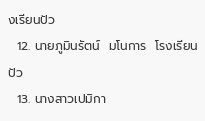งเรียนปัว
  12. นายภูมินรัตน์  มโนการ  โรงเรียนปัว
  13. นางสาวเปมิกา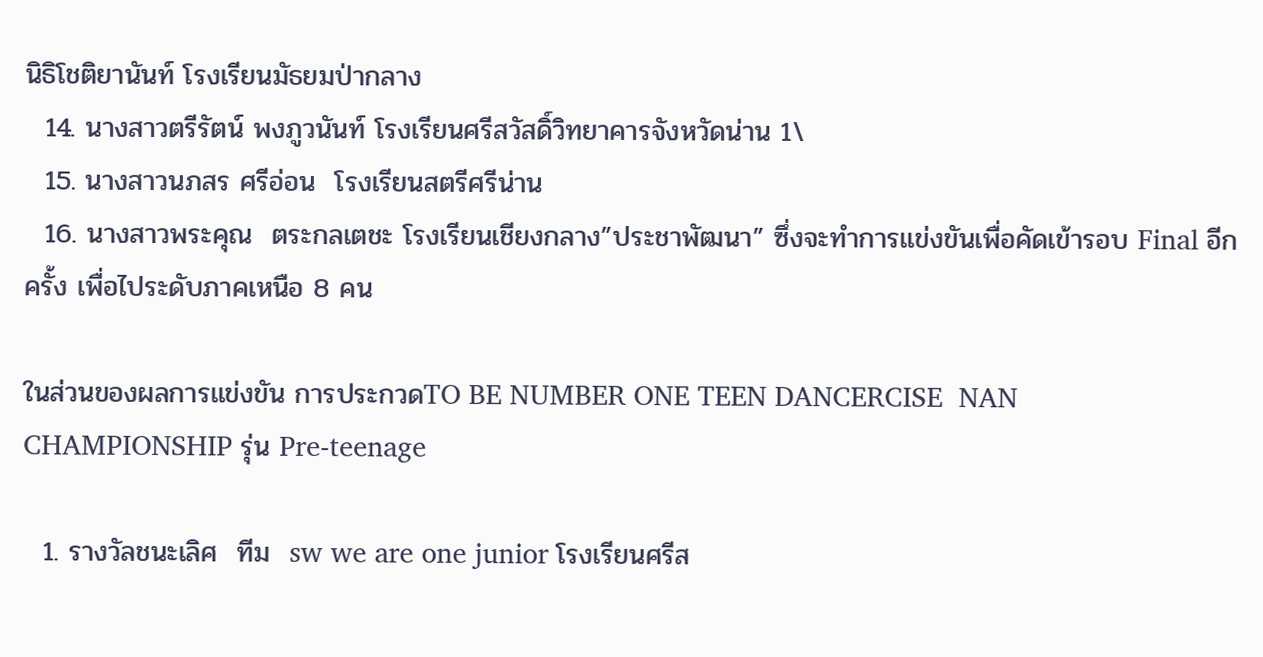นิธิโชติยานันท์ โรงเรียนมัธยมป่ากลาง
  14. นางสาวตรีรัตน์ พงภูวนันท์ โรงเรียนศรีสวัสดิ์วิทยาคารจังหวัดน่าน 1\
  15. นางสาวนภสร ศรีอ่อน  โรงเรียนสตรีศรีน่าน
  16. นางสาวพระคุณ  ตระกลเตชะ โรงเรียนเชียงกลาง”ประชาพัฒนา” ซึ่งจะทำการแข่งขันเพื่อคัดเข้ารอบ Final อีกครั้ง เพื่อไประดับภาคเหนือ 8 คน

ในส่วนของผลการแข่งขัน การประกวดTO BE NUMBER ONE TEEN DANCERCISE  NAN  CHAMPIONSHIP รุ่น Pre-teenage

  1. รางวัลชนะเลิศ  ทีม  sw we are one junior โรงเรียนศรีส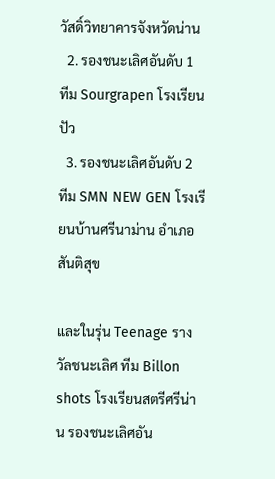วัสดิ์วิทยาคารจังหวัดน่าน
  2. รองชนะเลิศอันดับ 1   ทีม Sourgrapen โรงเรียนปัว
  3. รองชนะเลิศอันดับ 2   ทีม SMN NEW GEN โรงเรียนบ้านศรีนาม่าน อำเภอสันติสุข

และในรุ่น Teenage รางวัลชนะเลิศ ทีม Billon  shots โรงเรียนสตรีศรีน่าน รองชนะเลิศอัน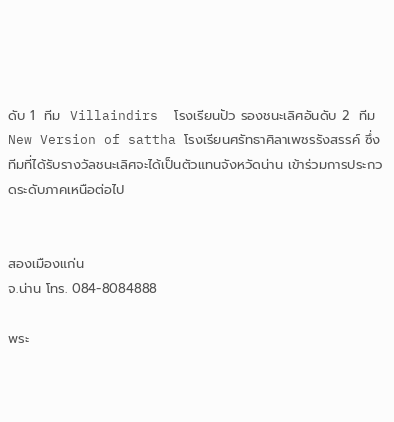ดับ 1  ทีม  Villaindirs  โรงเรียนปัว รองชนะเลิศอันดับ 2  ทีม New Version of sattha โรงเรียนศรัทธาศิลาเพชรรังสรรค์ ซึ่งทีมที่ได้รับรางวัลชนะเลิศจะได้เป็นตัวแทนจังหวัดน่าน เข้าร่วมการประกวดระดับภาคเหนือต่อไป


สองเมืองแก่น
จ.น่าน โทร. 084-8084888

พระ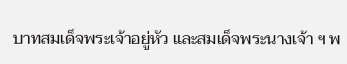บาทสมเด็จพระเจ้าอยู่หัว และสมเด็จพระนางเจ้า ฯ พ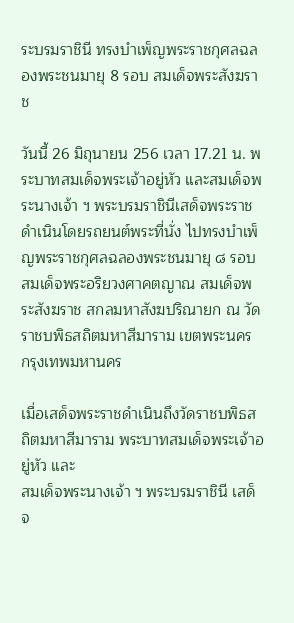ระบรมราชินี ทรงบำเพ็ญพระราชกุศลฉลองพระชนมายุ 8 รอบ สมเด็จพระสังฆราช

วันนี้ 26 มิถุนายน 256 เวลา 17.21 น. พระบาทสมเด็จพระเจ้าอยู่หัว และสมเด็จพระนางเจ้า ฯ พระบรมราชินีเสด็จพระราชดำเนินโดยรถยนต์พระที่นั่ง ไปทรงบำเพ็ญพระราชกุศลฉลองพระชนมายุ ๘ รอบ สมเด็จพระอริยวงศาคตญาณ สมเด็จพระสังฆราช สกลมหาสังฆปริณายก ณ วัดราชบพิธสถิตมหาสีมาราม เขตพระนคร กรุงเทพมหานคร

เมื่อเสด็จพระราชดำเนินถึงวัดราชบพิธสถิตมหาสีมาราม พระบาทสมเด็จพระเจ้าอยู่หัว และ
สมเด็จพระนางเจ้า ฯ พระบรมราชินี เสด็จ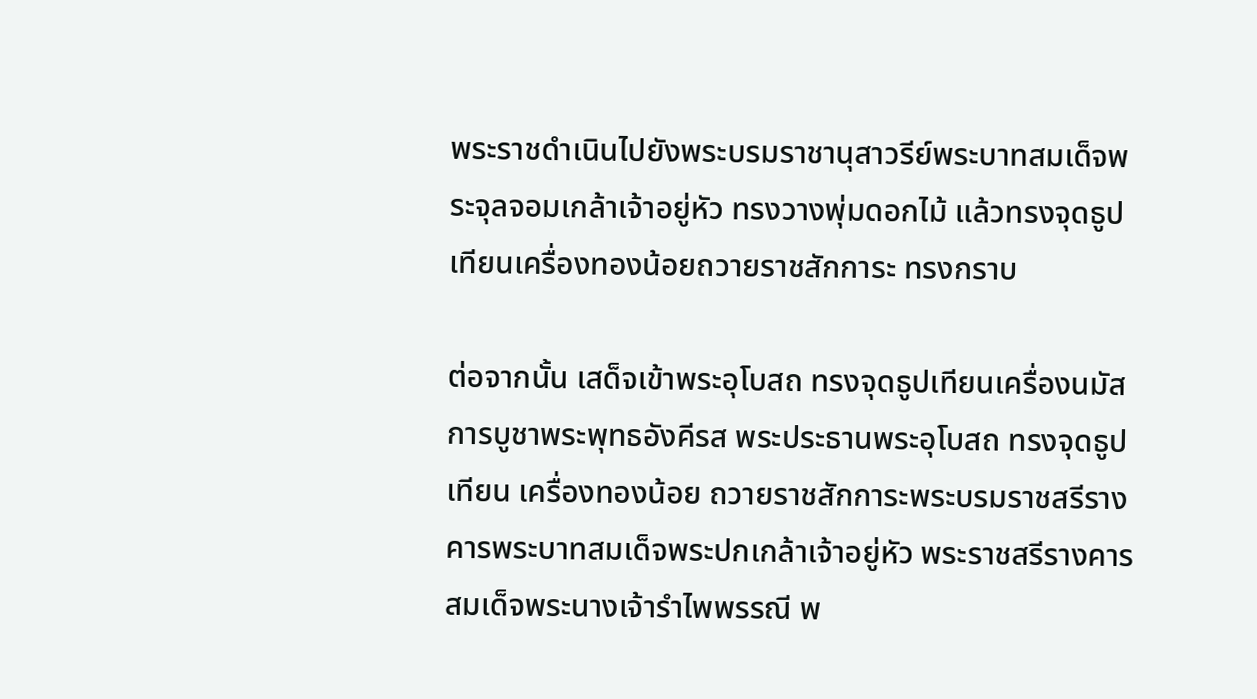พระราชดำเนินไปยังพระบรมราชานุสาวรีย์พระบาทสมเด็จพระจุลจอมเกล้าเจ้าอยู่หัว ทรงวางพุ่มดอกไม้ แล้วทรงจุดธูปเทียนเครื่องทองน้อยถวายราชสักการะ ทรงกราบ

ต่อจากนั้น เสด็จเข้าพระอุโบสถ ทรงจุดธูปเทียนเครื่องนมัสการบูชาพระพุทธอังคีรส พระประธานพระอุโบสถ ทรงจุดธูปเทียน เครื่องทองน้อย ถวายราชสักการะพระบรมราชสรีรางคารพระบาทสมเด็จพระปกเกล้าเจ้าอยู่หัว พระราชสรีรางคารสมเด็จพระนางเจ้ารำไพพรรณี พ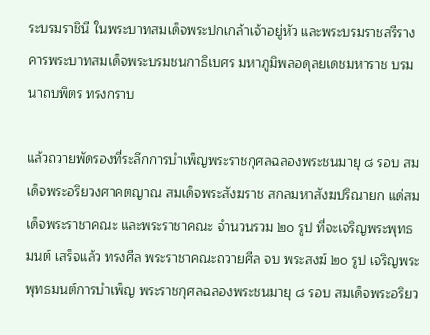ระบรมราชินี ในพระบาทสมเด็จพระปกเกล้าเจ้าอยู่หัว และพระบรมราชสรีรางคารพระบาทสมเด็จพระบรมชนกาธิเบศร มหาภูมิพลอดุลยเดชมหาราช บรมนาถบพิตร ทรงกราบ

แล้วถวายพัดรองที่ระลึกการบำเพ็ญพระราชกุศลฉลองพระชนมายุ ๘ รอบ สมเด็จพระอริยวงศาคตญาณ สมเด็จพระสังฆราช สกลมหาสังฆปริณายก แด่สมเด็จพระราชาคณะ และพระราชาคณะ จำนวนรวม ๒๐ รูป ที่จะเจริญพระพุทธมนต์ เสร็จแล้ว ทรงศีล พระราชาคณะถวายศีล จบ พระสงฆ์ ๒๐ รูป เจริญพระพุทธมนต์การบำเพ็ญ พระราชกุศลฉลองพระชนมายุ ๘ รอบ สมเด็จพระอริยว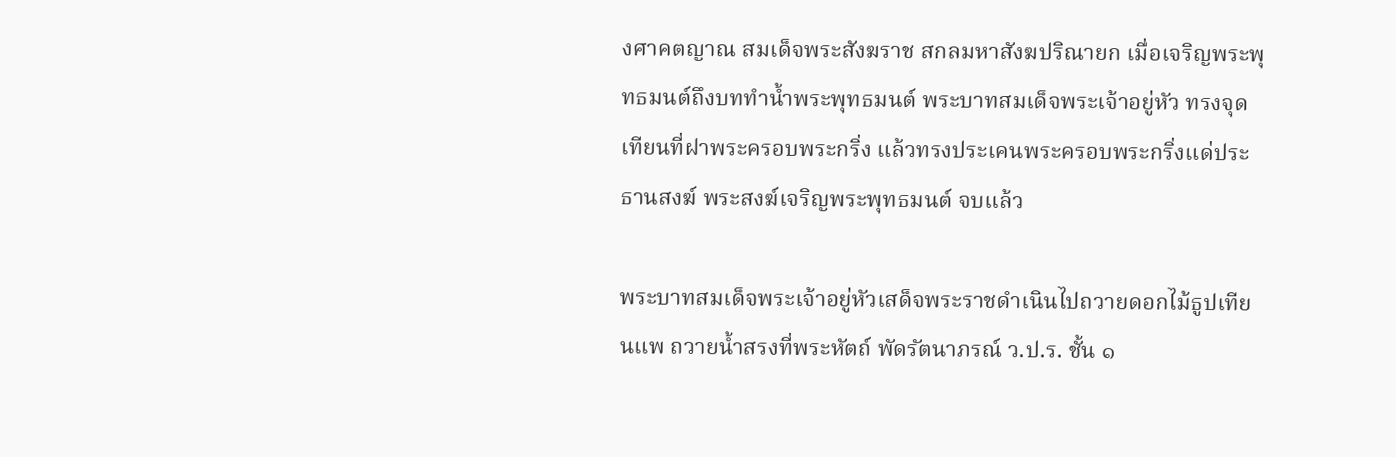งศาคตญาณ สมเด็จพระสังฆราช สกลมหาสังฆปริณายก เมื่อเจริญพระพุทธมนต์ถึงบททำน้ำพระพุทธมนต์ พระบาทสมเด็จพระเจ้าอยู่หัว ทรงจุดเทียนที่ฝาพระครอบพระกริ่ง แล้วทรงประเคนพระครอบพระกริ่งแด่ประธานสงฆ์ พระสงฆ์เจริญพระพุทธมนต์ จบแล้ว

พระบาทสมเด็จพระเจ้าอยู่หัวเสด็จพระราชดำเนินไปถวายดอกไม้ธูปเทียนแพ ถวายน้ำสรงที่พระหัตถ์ พัดรัตนาภรณ์ ว.ป.ร. ชั้น ๑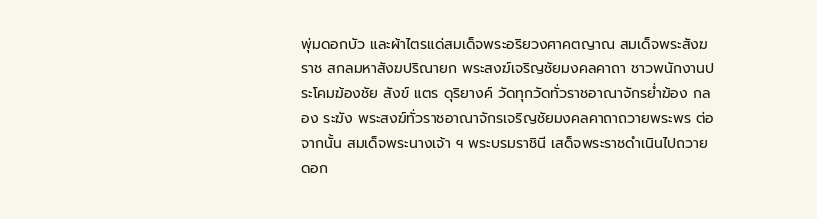พุ่มดอกบัว และผ้าไตรแด่สมเด็จพระอริยวงศาคตญาณ สมเด็จพระสังฆราช สกลมหาสังฆปริณายก พระสงฆ์เจริญชัยมงคลคาถา ชาวพนักงานประโคมฆ้องชัย สังข์ แตร ดุริยางค์ วัดทุกวัดทั่วราชอาณาจักรย่ำฆ้อง กลอง ระฆัง พระสงฆ์ทั่วราชอาณาจักรเจริญชัยมงคลคาถาถวายพระพร ต่อจากนั้น สมเด็จพระนางเจ้า ฯ พระบรมราชินี เสด็จพระราชดำเนินไปถวายดอก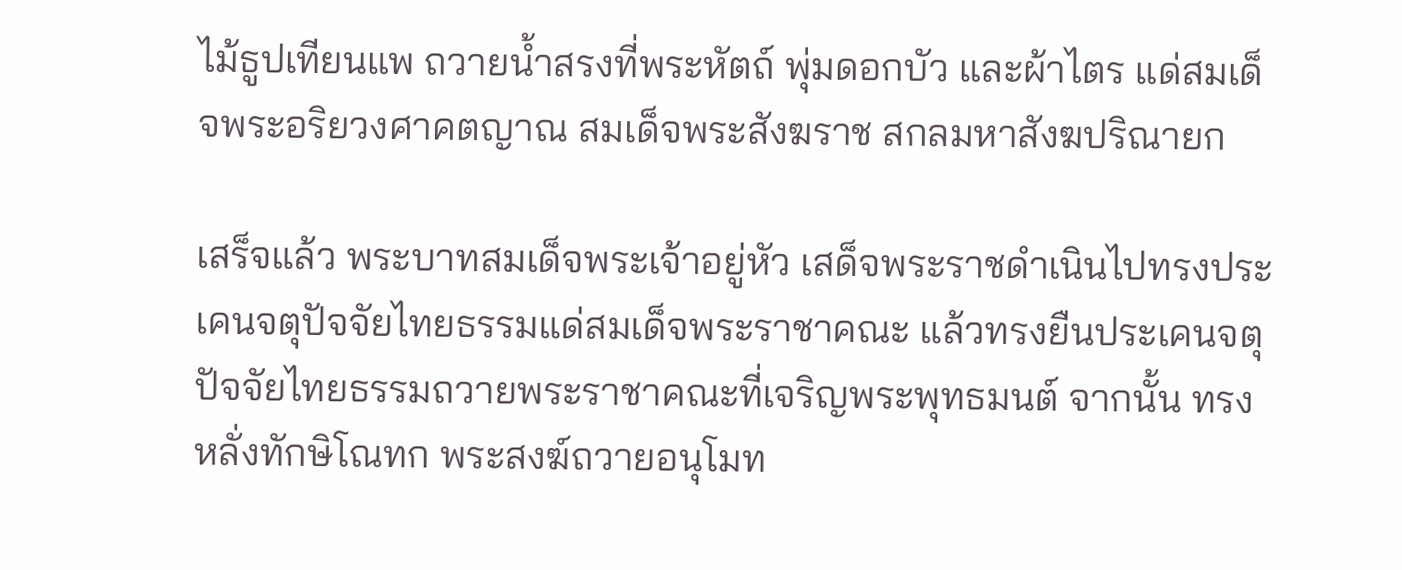ไม้ธูปเทียนแพ ถวายน้ำสรงที่พระหัตถ์ พุ่มดอกบัว และผ้าไตร แด่สมเด็จพระอริยวงศาคตญาณ สมเด็จพระสังฆราช สกลมหาสังฆปริณายก

เสร็จแล้ว พระบาทสมเด็จพระเจ้าอยู่หัว เสด็จพระราชดำเนินไปทรงประเคนจตุปัจจัยไทยธรรมแด่สมเด็จพระราชาคณะ แล้วทรงยืนประเคนจตุปัจจัยไทยธรรมถวายพระราชาคณะที่เจริญพระพุทธมนต์ จากนั้น ทรงหลั่งทักษิโณทก พระสงฆ์ถวายอนุโมท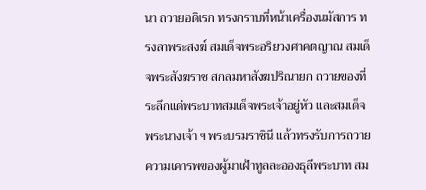นา ถวายอดิเรก ทรงกราบที่หน้าเครื่องนมัสการ ทรงลาพระสงฆ์ สมเด็จพระอริยวงศาคตญาณ สมเด็จพระสังฆราช สกลมหาสังฆปริณายก ถวายของที่ระลึกแด่พระบาทสมเด็จพระเจ้าอยู่หัว และสมเด็จพระนางเจ้า ฯ พระบรมราชินี แล้วทรงรับการถวายความเคารพของผู้มาเฝ้าทูลละอองธุลีพระบาท สม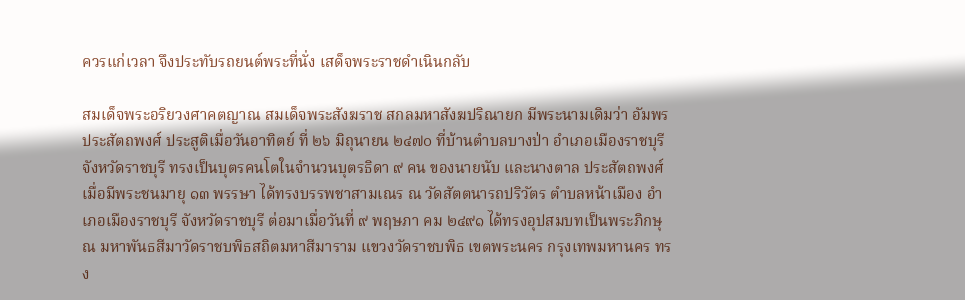ควรแก่เวลา จึงประทับรถยนต์พระที่นั่ง เสด็จพระราชดำเนินกลับ

สมเด็จพระอริยวงศาคตญาณ สมเด็จพระสังฆราช สกลมหาสังฆปริณายก มีพระนามเดิมว่า อัมพร ประสัตถพงศ์ ประสูติเมื่อวันอาทิตย์ ที่ ๒๖ มิถุนายน ๒๔๗๐ ที่บ้านตำบลบางป่า อำเภอเมืองราชบุรี จังหวัดราชบุรี ทรงเป็นบุตรคนโตในจำนวนบุตรธิดา ๙ คน ของนายนับ และนางตาล ประสัตถพงศ์ เมื่อมีพระชนมายุ ๑๓ พรรษา ได้ทรงบรรพชาสามเณร ณ วัดสัตตนารถปริวัตร ตำบลหน้าเมือง อำเภอเมืองราชบุรี จังหวัดราชบุรี ต่อมาเมื่อวันที่ ๙ พฤษภา คม ๒๔๙๑ ได้ทรงอุปสมบทเป็นพระภิกษุ ณ มหาพันธสีมาวัดราชบพิธสถิตมหาสีมาราม แขวงวัดราชบพิธ เขตพระนคร กรุงเทพมหานคร ทรง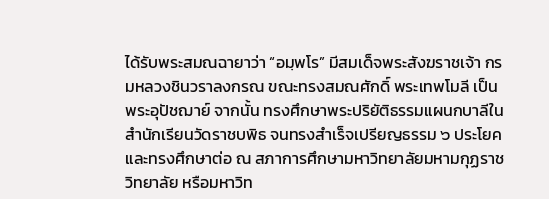ได้รับพระสมณฉายาว่า “อมฺพโร” มีสมเด็จพระสังฆราชเจ้า กรมหลวงชินวราลงกรณ ขณะทรงสมณศักดิ์ พระเทพโมลี เป็นพระอุปัชฌาย์ จากนั้น ทรงศึกษาพระปริยัติธรรมแผนกบาลีในสำนักเรียนวัดราชบพิธ จนทรงสำเร็จเปรียญธรรม ๖ ประโยค และทรงศึกษาต่อ ณ สภาการศึกษามหาวิทยาลัยมหามกุฏราชวิทยาลัย หรือมหาวิท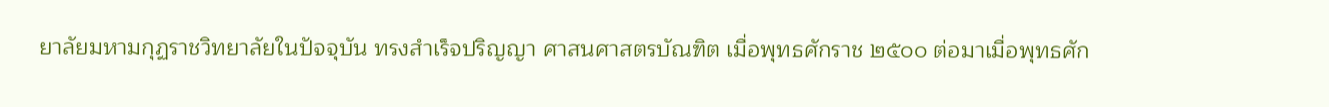ยาลัยมหามกุฏราชวิทยาลัยในปัจจุบัน ทรงสำเร็จปริญญา ศาสนศาสตรบัณฑิต เมื่อพุทธศักราช ๒๕๐๐ ต่อมาเมื่อพุทธศัก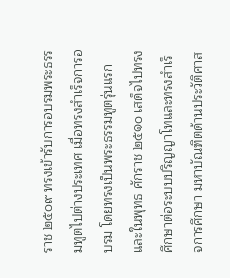ราช ๒๕๐๙ ทรงเข้ารับการอบรมพระธรรมทูตไปต่างประเทศ เมื่อทรงสำเร็จการอบรม โดยทรงเป็นพระธรรมทูตรุ่นแรก และในพุทธ ศักราช ๒๕๑๐ เสด็จไปทรงศึกษาต่อระบบปริญญาโทและทรงสำเร็จการศึกษา มหาบัณฑิตด้านประวัติศาส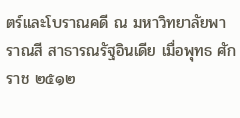ตร์และโบราณคดี ณ มหาวิทยาลัยพาราณสี สาธารณรัฐอินเดีย เมื่อพุทธ ศักราช ๒๕๑๒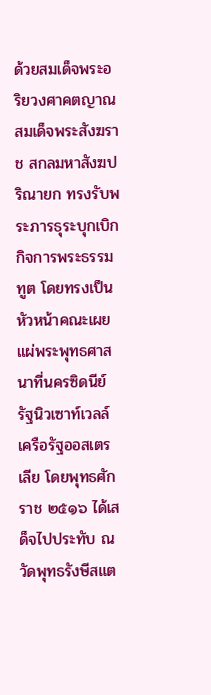ด้วยสมเด็จพระอริยวงศาคตญาณ สมเด็จพระสังฆราช สกลมหาสังฆปริณายก ทรงรับพระภารธุระบุกเบิกกิจการพระธรรมทูต โดยทรงเป็นหัวหน้าคณะเผยแผ่พระพุทธศาสนาที่นครซิดนีย์ รัฐนิวเซาท์เวลล์ เครือรัฐออสเตรเลีย โดยพุทธศักราช ๒๕๑๖ ได้เสด็จไปประทับ ณ วัดพุทธรังษีสแต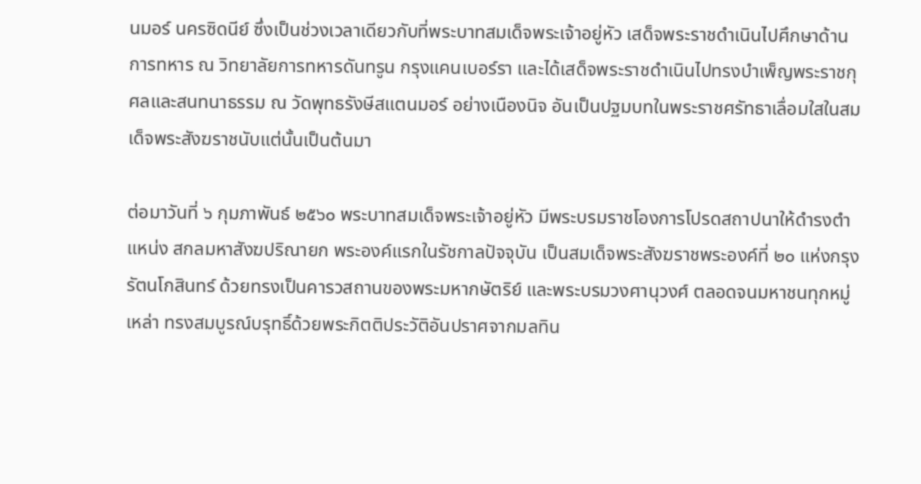นมอร์ นครซิดนีย์ ซึ่งเป็นช่วงเวลาเดียวกับที่พระบาทสมเด็จพระเจ้าอยู่หัว เสด็จพระราชดำเนินไปศึกษาด้านการทหาร ณ วิทยาลัยการทหารดันทรูน กรุงแคนเบอร์รา และได้เสด็จพระราชดำเนินไปทรงบำเพ็ญพระราชกุศลและสนทนาธรรม ณ วัดพุทธรังษีสแตนมอร์ อย่างเนืองนิจ อันเป็นปฐมบทในพระราชศรัทธาเลื่อมใสในสมเด็จพระสังฆราชนับแต่นั้นเป็นต้นมา

ต่อมาวันที่ ๖ กุมภาพันธ์ ๒๕๖๐ พระบาทสมเด็จพระเจ้าอยู่หัว มีพระบรมราชโองการโปรดสถาปนาให้ดำรงตำแหน่ง สกลมหาสังฆปริณายก พระองค์แรกในรัชกาลปัจจุบัน เป็นสมเด็จพระสังฆราชพระองค์ที่ ๒๐ แห่งกรุงรัตนโกสินทร์ ด้วยทรงเป็นคารวสถานของพระมหากษัตริย์ และพระบรมวงศานุวงศ์ ตลอดจนมหาชนทุกหมู่เหล่า ทรงสมบูรณ์บรุทธิ์ด้วยพระกิตติประวัติอันปราศจากมลทิน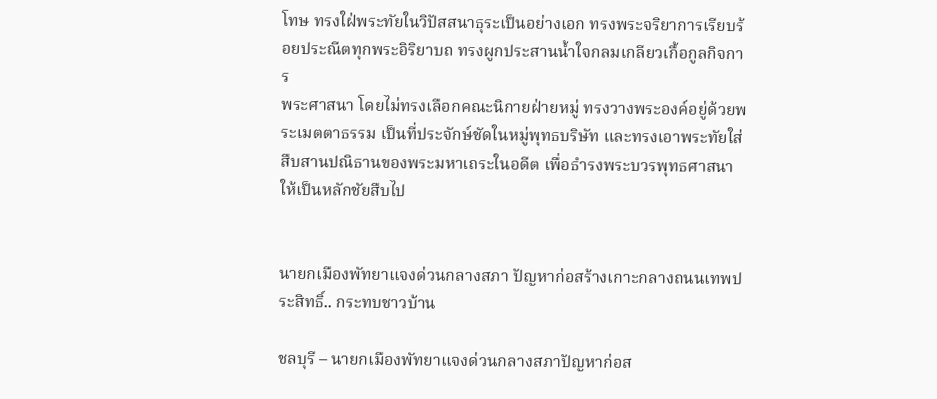โทษ ทรงใฝ่พระทัยในวิปัสสนาธุระเป็นอย่างเอก ทรงพระจริยาการเรียบร้อยประณีตทุกพระอิริยาบถ ทรงผูกประสานน้ำใจกลมเกลียวเกื้อกูลกิจการ
พระศาสนา โดยไม่ทรงเลือกคณะนิกายฝ่ายหมู่ ทรงวางพระองค์อยู่ด้วยพระเมตตาธรรม เป็นที่ประจักษ์ชัดในหมู่พุทธบริษัท และทรงเอาพระทัยใส่สืบสานปณิธานของพระมหาเถระในอดีต เพื่อธำรงพระบวรพุทธศาสนาให้เป็นหลักชัยสืบไป


นายกเมืองพัทยาแจงด่วนกลางสภา ปัญหาก่อสร้างเกาะกลางถนนเทพประสิทธิ์.. กระทบชาวบ้าน

ชลบุรี – นายกเมืองพัทยาแจงด่วนกลางสภาปัญหาก่อส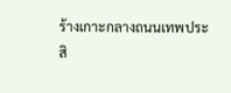ร้างเกาะกลางถนนเทพประสิ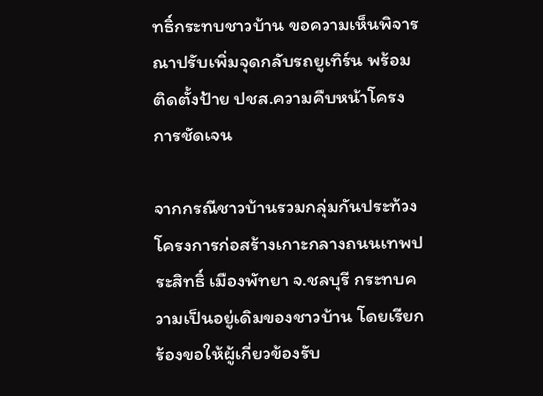ทธิ์กระทบชาวบ้าน ขอความเห็นพิจารณาปรับเพิ่มจุดกลับรถยูเทิร์น พร้อมติดตั้งป้าย ปชส.ความคืบหน้าโครงการชัดเจน

จากกรณีชาวบ้านรวมกลุ่มกันประท้วงโครงการก่อสร้างเกาะกลางถนนเทพประสิทธิ์ เมืองพัทยา จ.ชลบุรี กระทบความเป็นอยู่เดิมของชาวบ้าน โดยเรียกร้องขอให้ผู้เกี่ยวข้องรับ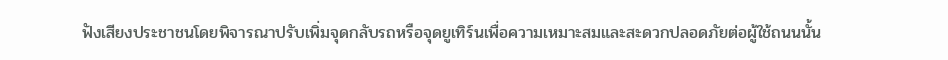ฟังเสียงประชาชนโดยพิจารณาปรับเพิ่มจุดกลับรถหรือจุดยูเทิร์นเพื่อความเหมาะสมและสะดวกปลอดภัยต่อผู้ใช้ถนนนั้น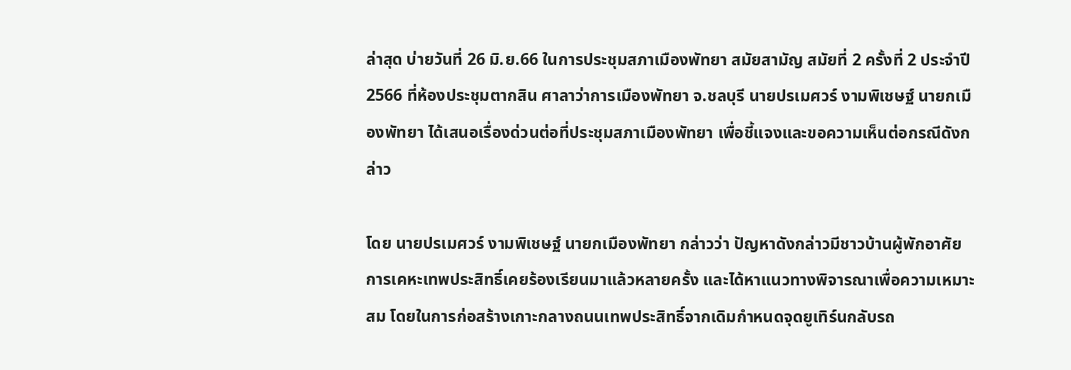ล่าสุด บ่ายวันที่ 26 มิ.ย.66 ในการประชุมสภาเมืองพัทยา สมัยสามัญ สมัยที่ 2 ครั้งที่ 2 ประจำปี 2566 ที่ห้องประชุมตากสิน ศาลาว่าการเมืองพัทยา จ.ชลบุรี นายปรเมศวร์ งามพิเชษฐ์ นายกเมืองพัทยา ได้เสนอเรื่องด่วนต่อที่ประชุมสภาเมืองพัทยา เพื่อชี้แจงและขอความเห็นต่อกรณีดังกล่าว

โดย นายปรเมศวร์ งามพิเชษฐ์ นายกเมืองพัทยา กล่าวว่า ปัญหาดังกล่าวมีชาวบ้านผู้พักอาศัยการเคหะเทพประสิทธิ์เคยร้องเรียนมาแล้วหลายครั้ง และได้หาแนวทางพิจารณาเพื่อความเหมาะสม โดยในการก่อสร้างเกาะกลางถนนเทพประสิทธิ์จากเดิมกำหนดจุดยูเทิร์นกลับรถ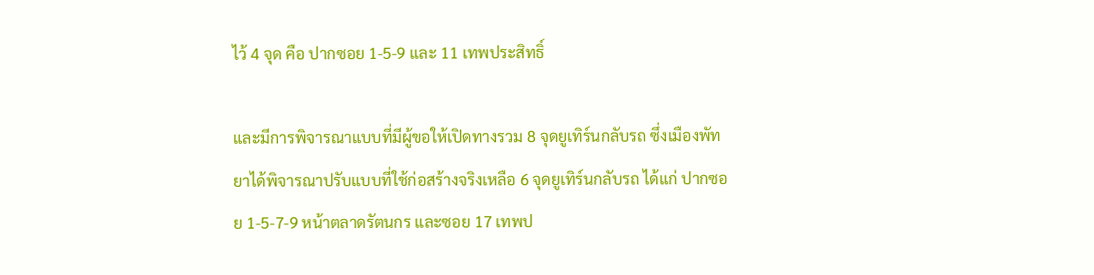ไว้ 4 จุด คือ ปากซอย 1-5-9 และ 11 เทพประสิทธิ์

และมีการพิจารณาแบบที่มีผู้ขอให้เปิดทางรวม 8 จุดยูเทิร์นกลับรถ ซึ่งเมืองพัทยาได้พิจารณาปรับแบบที่ใช้ก่อสร้างจริงเหลือ 6 จุดยูเทิร์นกลับรถ ได้แก่ ปากซอย 1-5-7-9 หน้าตลาดรัตนกร และซอย 17 เทพป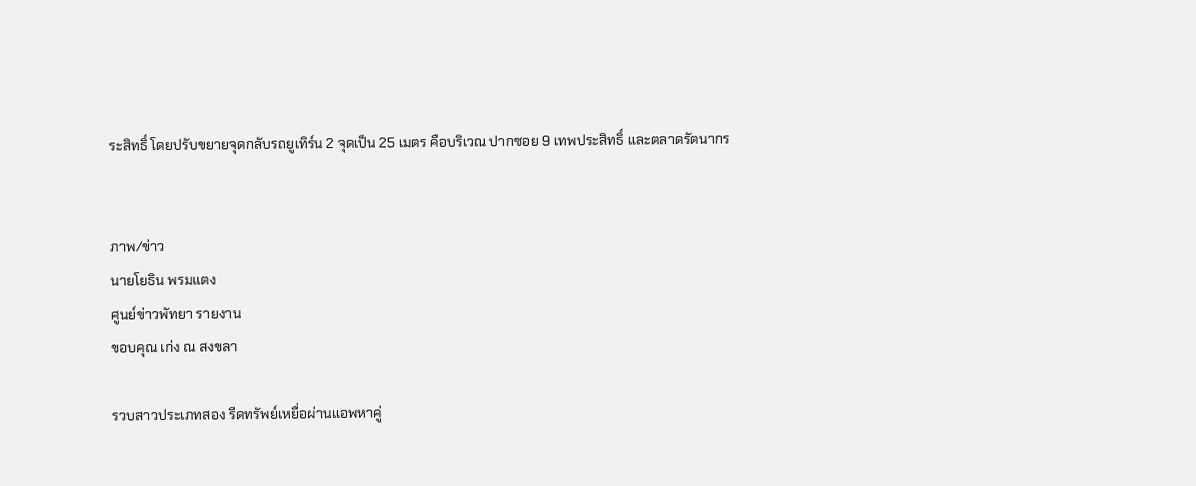ระสิทธิ์ โดยปรับขยายจุดกลับรถยูเทิร์น 2 จุดเป็น 25 เมตร คือบริเวณ ปากซอย 9 เทพประสิทธิ์ และตลาดรัตนากร


ภาพ/ข่าว
นายโยธิน พรมแตง
ศูนย์ข่าวพัทยา รายงาน
ขอบคุณ เก่ง ณ สงขลา

รวบสาวประเภทสอง รีดทรัพย์เหยื่อผ่านแอพหาคู่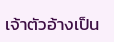เจ้าตัวอ้างเป็น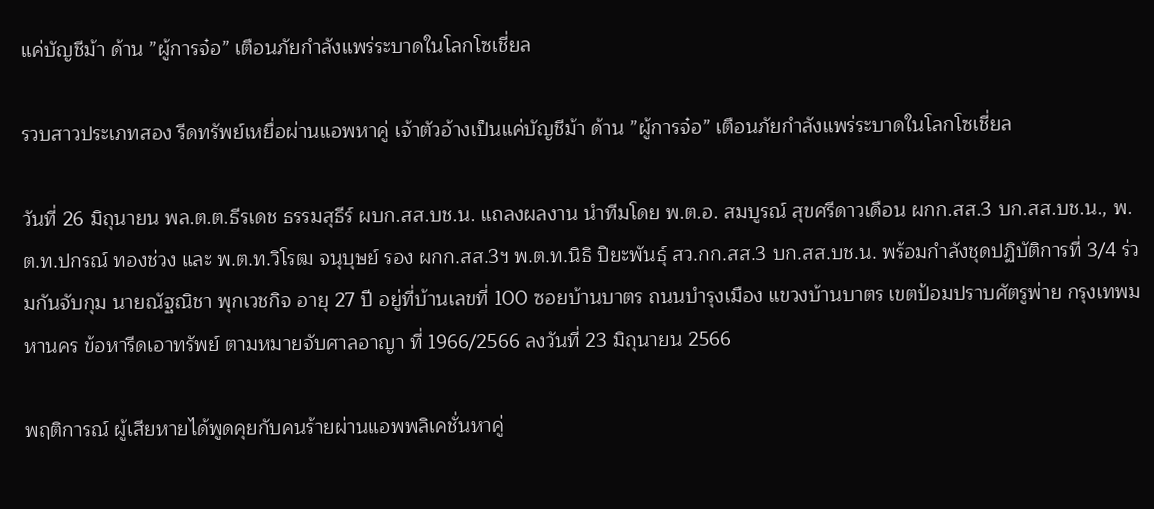แค่บัญชีม้า ด้าน ”ผู้การจ๋อ” เตือนภัยกำลังแพร่ระบาดในโลกโซเชี่ยล

รวบสาวประเภทสอง รีดทรัพย์เหยื่อผ่านแอพหาคู่ เจ้าตัวอ้างเป็นแค่บัญชีม้า ด้าน ”ผู้การจ๋อ” เตือนภัยกำลังแพร่ระบาดในโลกโซเชี่ยล

วันที่ 26 มิถุนายน พล.ต.ต.ธีรเดช ธรรมสุธีร์ ผบก.สส.บช.น. แถลงผลงาน นำทีมโดย พ.ต.อ. สมบูรณ์ สุขศรีดาวเดือน ผกก.สส.3 บก.สส.บช.น., พ.ต.ท.ปกรณ์ ทองช่วง และ พ.ต.ท.วิโรฒ จนุบุษย์ รอง ผกก.สส.3ฯ พ.ต.ท.นิธิ ปิยะพันธุ์ สว.กก.สส.3 บก.สส.บช.น. พร้อมกำลังชุดปฏิบัติการที่ 3/4 ร่วมกันจับกุม นายณัฐณิชา พุกเวชกิจ อายุ 27 ปี อยู่ที่บ้านเลขที่ 100 ซอยบ้านบาตร ถนนบำรุงเมือง แขวงบ้านบาตร เขตป้อมปราบศัตรูพ่าย กรุงเทพมหานคร ข้อหารีดเอาทรัพย์ ตามหมายจับศาลอาญา ที่ 1966/2566 ลงวันที่ 23 มิถุนายน 2566

พฤติการณ์ ผู้เสียหายได้พูดคุยกับคนร้ายผ่านแอพพลิเคชั่นหาคู่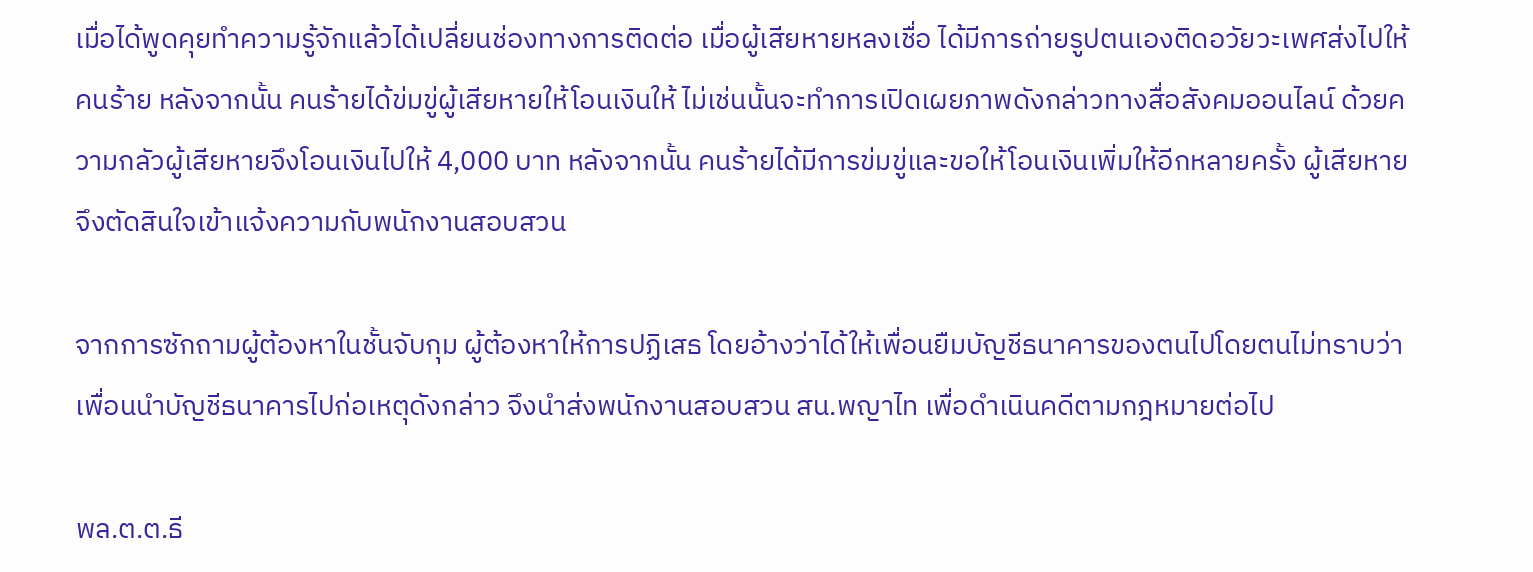เมื่อได้พูดคุยทำความรู้จักแล้วได้เปลี่ยนช่องทางการติดต่อ เมื่อผู้เสียหายหลงเชื่อ ได้มีการถ่ายรูปตนเองติดอวัยวะเพศส่งไปให้คนร้าย หลังจากนั้น คนร้ายได้ข่มขู่ผู้เสียหายให้โอนเงินให้ ไม่เช่นนั้นจะทำการเปิดเผยภาพดังกล่าวทางสื่อสังคมออนไลน์ ด้วยความกลัวผู้เสียหายจึงโอนเงินไปให้ 4,000 บาท หลังจากนั้น คนร้ายได้มีการข่มขู่และขอให้โอนเงินเพิ่มให้อีกหลายครั้ง ผู้เสียหายจึงตัดสินใจเข้าแจ้งความกับพนักงานสอบสวน

จากการซักถามผู้ต้องหาในชั้นจับกุม ผู้ต้องหาให้การปฏิเสธ โดยอ้างว่าได้ให้เพื่อนยืมบัญชีธนาคารของตนไปโดยตนไม่ทราบว่าเพื่อนนำบัญชีธนาคารไปก่อเหตุดังกล่าว จึงนำส่งพนักงานสอบสวน สน.พญาไท เพื่อดำเนินคดีตามกฎหมายต่อไป

พล.ต.ต.ธี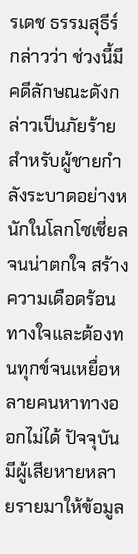รเดช ธรรมสุธีร์ กล่าวว่า ช่วงนี้มีคดีลักษณะดังกล่าวเป็นภัยร้ายสำหรับผู้ชายกำลังระบาดอย่างหนักในโลกโซเชี่ยลจนน่าตกใจ สร้างความเดือดร้อนทางใจและต้องทนทุกข์จนเหยื่อหลายคนหาทางออกไม่ได้ ปัจจุบันมีผู้เสียหายหลายรายมาให้ข้อมูล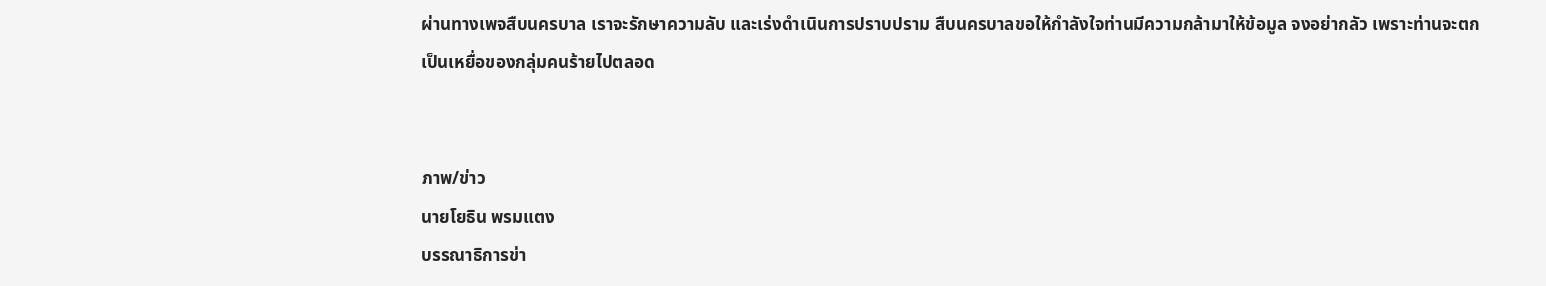ผ่านทางเพจสืบนครบาล เราจะรักษาความลับ และเร่งดำเนินการปราบปราม สืบนครบาลขอให้กำลังใจท่านมีความกล้ามาให้ข้อมูล จงอย่ากลัว เพราะท่านจะตกเป็นเหยื่อของกลุ่มคนร้ายไปตลอด


ภาพ/ข่าว
นายโยธิน พรมแตง
บรรณาธิการข่า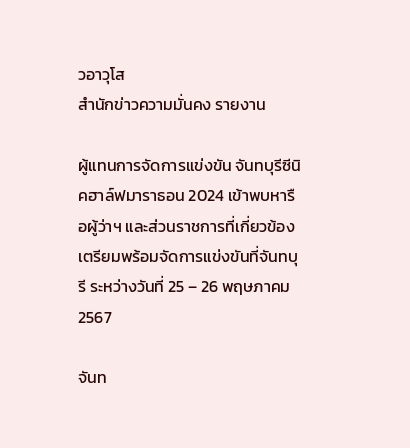วอาวุโส
สำนักข่าวความมั่นคง รายงาน

ผู้แทนการจัดการแข่งขัน จันทบุรีซีนิคฮาล์ฟมาราธอน 2024 เข้าพบหารือผู้ว่าฯ และส่วนราชการที่เกี่ยวข้อง เตรียมพร้อมจัดการแข่งขันที่จันทบุรี ระหว่างวันที่ 25 – 26 พฤษภาคม 2567

จันท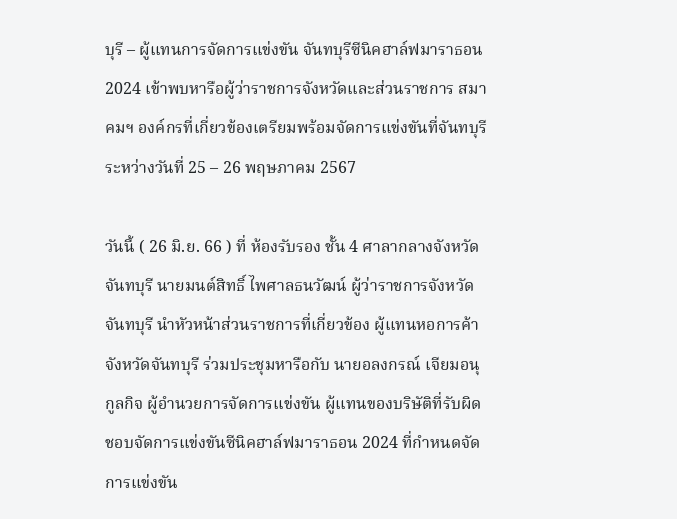บุรี – ผู้แทนการจัดการแข่งขัน จันทบุรีซีนิคฮาล์ฟมาราธอน 2024 เข้าพบหารือผู้ว่าราชการจังหวัดและส่วนราชการ สมาคมฯ องค์กรที่เกี่ยวข้องเตรียมพร้อมจัดการแข่งขันที่จันทบุรี ระหว่างวันที่ 25 – 26 พฤษภาคม 2567

วันนี้ ( 26 มิ.ย. 66 ) ที่ ห้องรับรอง ชั้น 4 ศาลากลางจังหวัดจันทบุรี นายมนต์สิทธิ์ ไพศาลธนวัฒน์ ผู้ว่าราชการจังหวัดจันทบุรี นำหัวหน้าส่วนราชการที่เกี่ยวข้อง ผู้แทนหอการค้าจังหวัดจันทบุรี ร่วมประชุมหารือกับ นายอลงกรณ์ เจียมอนุกูลกิจ ผู้อำนวยการจัดการแข่งขัน ผู้แทนของบริษัติที่รับผิดชอบจัดการแข่งขันซีนิคฮาล์ฟมาราธอน 2024 ที่กำหนดจัดการแข่งขัน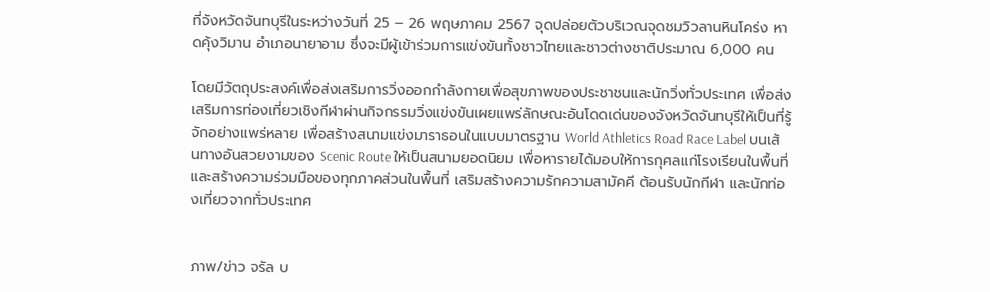ที่จังหวัดจันทบุรีในระหว่างวันที่ 25 – 26 พฤษภาคม 2567 จุดปล่อยตัวบริเวณจุดชมวิวลานหินโคร่ง หาดคุ้งวิมาน อำเภอนายาอาม ซึ่งจะมีผู้เข้าร่วมการแข่งขันทั้งชาวไทยและชาวต่างชาติประมาณ 6,000 คน

โดยมีวัตถุประสงค์เพื่อส่งเสริมการวิ่งออกกำลังกายเพื่อสุขภาพของประชาชนและนักวิ่งทั่วประเทศ เพื่อส่งเสริมการท่องเที่ยวเชิงกีฬาผ่านกิจกรรมวิ่งแข่งขันเผยแพร่ลักษณะอันโดดเด่นของจังหวัดจันทบุรีให้เป็นที่รู้จักอย่างแพร่หลาย เพื่อสร้างสนามแข่งมาราธอนในแบบมาตรฐาน World Athletics Road Race Label บนเส้นทางอันสวยงามของ Scenic Route ให้เป็นสนามยอดนิยม เพื่อหารายได้มอบให้การกุศลแก่โรงเรียนในพื้นที่ และสร้างความร่วมมือของทุกภาคส่วนในพื้นที่ เสริมสร้างความรักความสามัคคี ต้อนรับนักกีฬา และนักท่องเที่ยวจากทั่วประเทศ


ภาพ/ข่าว จรัล บ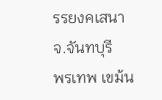รรยงคเสนา จ.จันทบุรี
พรเทพ เขม้น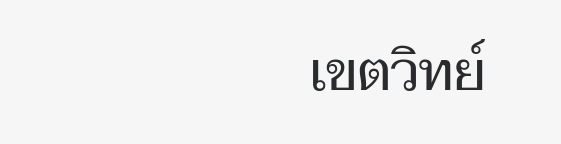เขตวิทย์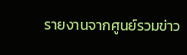รายงานจากศูนย์รวมข่าว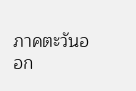ภาคตะวันออก